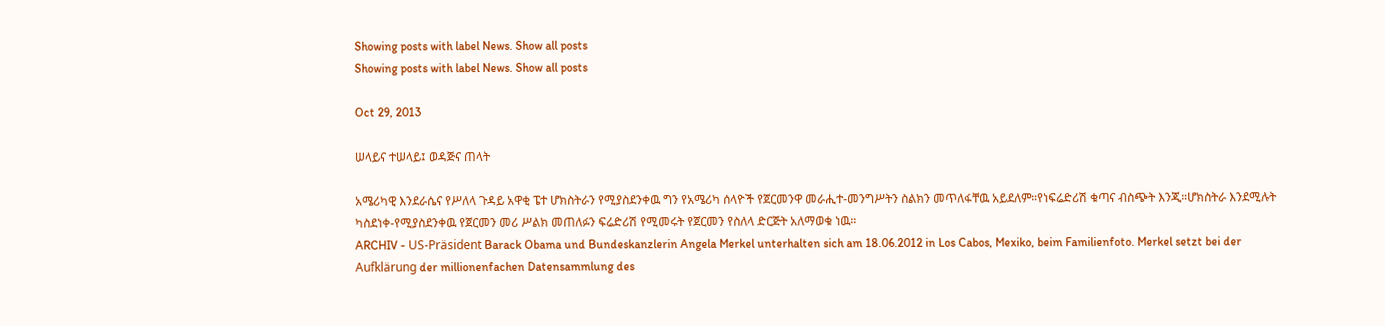Showing posts with label News. Show all posts
Showing posts with label News. Show all posts

Oct 29, 2013

ሠላይና ተሠላይ፤ ወዳጅና ጠላት

አሜሪካዊ እንደራሴና የሥለላ ጉዳይ አዋቂ ፔተ ሆክስትራን የሚያስደንቀዉ ግን የአሜሪካ ሰላዮች የጀርመንዋ መራሒተ-መንግሥትን ስልክን መጥለፋቸዉ አይደለም።የነፍሬድሪሽ ቁጣና ብስጭት እንጂ።ሆክስትራ እንደሚሉት ካስደነቀ-የሚያስደንቀዉ የጀርመን መሪ ሥልክ መጠለፉን ፍሬድሪሽ የሚመሩት የጀርመን የስለላ ድርጅት አለማወቁ ነዉ።
ARCHIV - US-Präsident Barack Obama und Bundeskanzlerin Angela Merkel unterhalten sich am 18.06.2012 in Los Cabos, Mexiko, beim Familienfoto. Merkel setzt bei der Aufklärung der millionenfachen Datensammlung des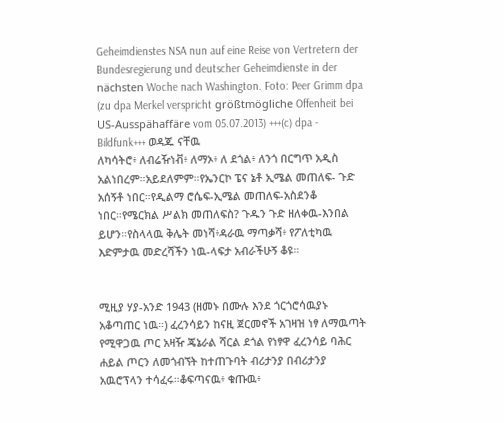Geheimdienstes NSA nun auf eine Reise von Vertretern der Bundesregierung und deutscher Geheimdienste in der nächsten Woche nach Washington. Foto: Peer Grimm dpa (zu dpa Merkel verspricht größtmögliche Offenheit bei US-Ausspähaffäre vom 05.07.2013) +++(c) dpa - Bildfunk+++ ወዳጁ ናቸዉ
ለካሳትሮ፥ ለብሬዥነቭ፥ ለማኦ፥ ለ ደጎል፥ ለንጎ በርግጥ አዲስ አልነበረም።አይደለምም።የኤንርኮ ፔና ኔቶ ኢሜል መጠለፍ- ጉድ አሰኝቶ ነበር።የዲልማ ሮሴፍ-ኢሜል መጠለፍ-አስደንቆ ነበር።የሜርክል ሥልክ መጠለፍስ? ጉዱን ጉድ ዘለቀዉ-እንበል ይሆን።የስላላዉ ቅሌት መነሻ፥ዳራዉ ማጣቃሻ፥ የፖለቲካዉ እድምታዉ መድረሻችን ነዉ-ላፍታ አብራችሁኝ ቆዩ።


ሚዚያ ሃያ-አንድ 1943 (ዘመኑ በሙሉ እንደ ጎርጎሮሳዉያኑ አቆጣጠር ነዉ።) ፈረንሳይን ከናዚ ጀርመኖች አገዛዝ ነፃ ለማዉጣት የሚዋጋዉ ጦር አዛዥ ጄኔራል ሻርል ደጎል የነፃዋ ፈረንሳይ ባሕር ሐይል ጦርን ለመጎብኘት ከተጠጉባት ብሪታንያ በብሪታንያ አዉሮፕላን ተሳፈሩ።ቆፍጣናዉ፥ ቁጡዉ፥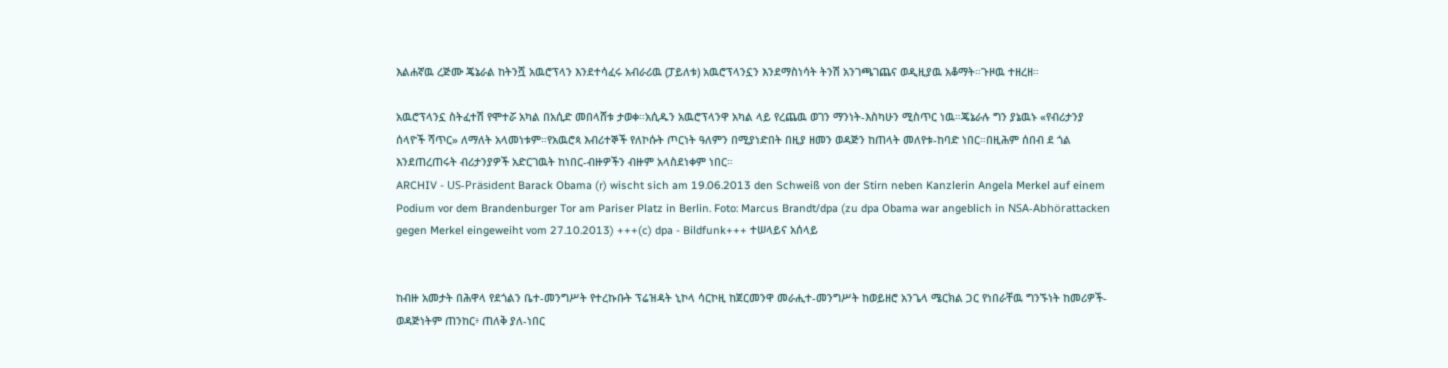እልሐኛዉ ረጅሙ ጄኔራል ከትንሿ አዉሮፕላን እንደተሳፈሩ አብራሪዉ (ፓይለቱ) አዉሮፕላንኗን እንደማስነሳት ትንሽ አንገጫገጨና ወዲዚያዉ አቆማት።ጉዞዉ ተዘረዘ።

አዉሮፕላንኗ ስትፈተሽ የሞተሯ አካል በአሲድ መበላሸቱ ታወቀ።አሲዱን አዉሮፕላንዋ አካል ላይ የረጨዉ ወገን ማንነት-እስካሁን ሚስጥር ነዉ።ጄኔራሉ ግን ያኔዉኑ «የብሪታንያ ሰላዮች ሻጥር» ለማለት አላመነቱም።የአዉሮጳ እብሪተኞች የለኮሱት ጦርነት ዓለምን በሚያነድበት በዚያ ዘመን ወዳጅን ከጠላት መለየቱ-ከባድ ነበር።በዚሕም ሰበብ ደ ጎል እንደጠረጠሩት ብሪታንያዎች አድርገዉት ከነበር-ብዙዎችን ብዙም አላስደነቀም ነበር።
ARCHIV - US-Präsident Barack Obama (r) wischt sich am 19.06.2013 den Schweiß von der Stirn neben Kanzlerin Angela Merkel auf einem Podium vor dem Brandenburger Tor am Pariser Platz in Berlin. Foto: Marcus Brandt/dpa (zu dpa Obama war angeblich in NSA-Abhörattacken gegen Merkel eingeweiht vom 27.10.2013) +++(c) dpa - Bildfunk+++ ተሠላይና አሰላይ


ከብዙ አመታት በሕዋላ የደጎልን ቤተ-መንግሥት የተረኩቡት ፕሬዝዳት ኒኮላ ሳርኮዚ ከጀርመንዋ መራሒተ-መንግሥት ከወይዘሮ አንጌላ ሜርክል ጋር የነበራቸዉ ግንኙነት ከመሪዎች-ወዳጅነትም ጠንከር፥ ጠለቅ ያለ-ነበር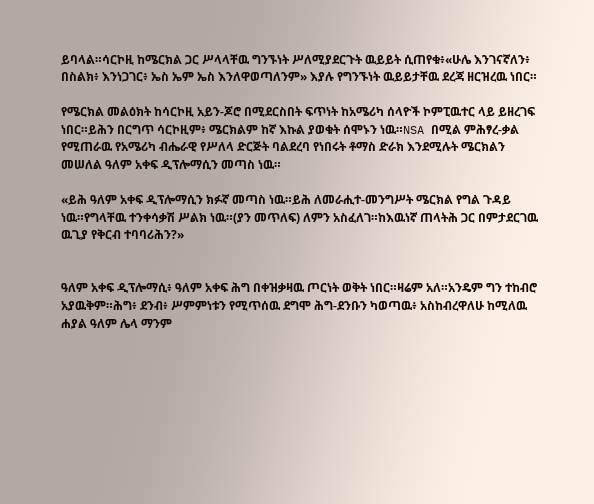ይባላል።ሳርኮዚ ከሜርክል ጋር ሥላላቸዉ ግንኙነት ሥለሚያደርጉት ዉይይት ሲጠየቁ፥«ሁሌ እንገናኛለን፥ በስልክ፥ እንነጋገር፥ ኤስ ኤም ኤስ እንለዋወጣለንም» እያሉ የግንኙነት ዉይይታቸዉ ደረጃ ዘርዝረዉ ነበር።

የሜርክል መልዕክት ከሳርኮዚ አይን-ጆሮ በሚደርስበት ፍጥነት ከአሜሪካ ሰላዮች ኮምፒዉተር ላይ ይዘረገፍ ነበር።ይሕን በርግጥ ሳርኮዚም፥ ሜርክልም ከኛ እኩል ያወቁት ሰሞኑን ነዉ።NSA በሚል ምሕፃረ-ቃል የሚጠራዉ የአሜሪካ ብሔራዊ የሥለላ ድርጅት ባልደረባ የነበሩት ቶማስ ድራክ እንደሚሉት ሜርክልን መሠለል ዓለም አቀፍ ዲፕሎማሲን መጣስ ነዉ።

«ይሕ ዓለም አቀፍ ዲፕሎማሲን ክፉኛ መጣስ ነዉ።ይሕ ለመራሒተ-መንግሥት ሜርክል የግል ጉዳይ ነዉ።የግላቸዉ ተንቀሳቃሽ ሥልክ ነዉ።(ያን መጥለፍ) ለምን አስፈለገ።ከእዉነኛ ጠላትሕ ጋር በምታደርገዉ ዉጊያ የቅርብ ተባባሪሕን?»


ዓለም አቀፍ ዲፕሎማሲ፥ ዓለም አቀፍ ሕግ በቀዝቃዛዉ ጦርነት ወቅት ነበር።ዛሬም አለ።አንዴም ግን ተከብሮ አያዉቅም።ሕግ፥ ደንብ፥ ሥምምነቱን የሚጥሰዉ ደግሞ ሕግ-ደንቡን ካወጣዉ፥ አስከብረዋለሁ ከሚለዉ ሐያል ዓለም ሌላ ማንም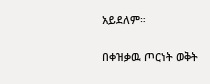አይደለም።

በቀዝቃዉ ጦርነት ወቅት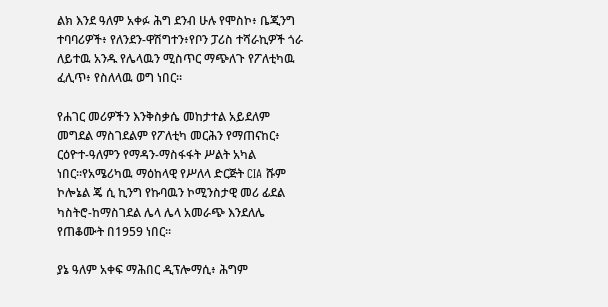ልክ እንደ ዓለም አቀፉ ሕግ ደንብ ሁሉ የሞስኮ፥ ቤጂንግ ተባባሪዎች፥ የለንደን-ዋሽግተን፥የቦን ፓሪስ ተሻራኪዎች ጎራ ለይተዉ አንዱ የሌላዉን ሚስጥር ማጭለጉ የፖለቲካዉ ፈሊጥ፥ የስለላዉ ወግ ነበር።

የሐገር መሪዎችን እንቅስቃሴ መከታተል አይደለም መግደል ማስገደልም የፖለቲካ መርሕን የማጠናከር፥ ርዕዮተ-ዓለምን የማዳን-ማስፋፋት ሥልት አካል ነበር።የአሜሪካዉ ማዕከላዊ የሥለላ ድርጅት CIA ሹም ኮሎኔል ጄ ሲ ኪንግ የኩባዉን ኮሚንስታዊ መሪ ፊደል ካስትሮ-ከማስገደል ሌላ ሌላ አመራጭ እንደለሌ የጠቆሙት በ1959 ነበር።

ያኔ ዓለም አቀፍ ማሕበር ዲፕሎማሲ፥ ሕግም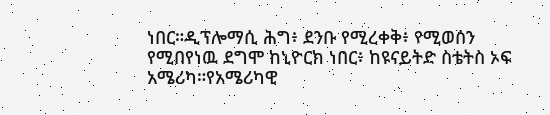ነበር።ዲፕሎማሲ ሕግ፥ ደንቡ የሚረቀቅ፥ የሚወሰን የሚበየነዉ ደግሞ ከኒዮርክ ነበር፥ ከዩናይትድ ስቴትስ ኦፍ አሜሪካ።የአሜሪካዊ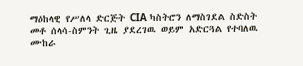ማዕከላዊ የሥለላ ድርጅት CIA ካስትሮን ለማስገደል ስድስት መቶ ሰላሳ-ስምንት ጊዜ ያደረገዉ ወይም አድርጓል የተባለዉ ሙከራ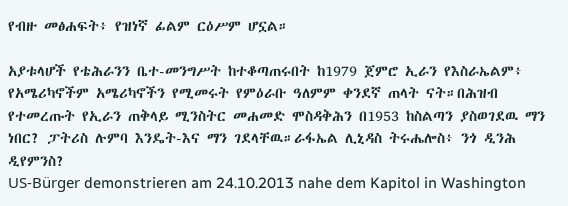የብዙ መፅሐፍት፥ የዝነኛ ፊልም ርዕሥም ሆኗል።

አያቱላሆች የቴሕራንን ቤተ-መንግሥት ከተቆጣጠሩበት ከ1979 ጀምሮ ኢራን የእስራኤልም፥ የአሜሪካኖችም አሜሪካኖችን የሚመሩት የምዕራቡ ዓለምም ቀንደኛ ጠላት ናት።በሕዝብ የተመረጡት የኢራን ጠቅላይ ሚንስትር መሐመድ ሞስዳቅሕን በ1953 ከስልጣን ያስወገደዉ ማን ነበር? ፓትሪስ ሉምባ እንዴት-እና ማን ገደላቸዉ።ራፋኤል ሊኒዳስ ትሩሔሎስ፥ ንጎ ዲንሕ ዲየምንስ?
US-Bürger demonstrieren am 24.10.2013 nahe dem Kapitol in Washington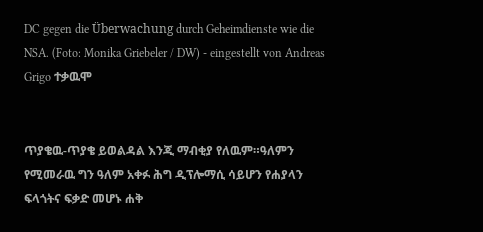DC gegen die Überwachung durch Geheimdienste wie die NSA. (Foto: Monika Griebeler / DW) - eingestellt von Andreas Grigo ተቃዉሞ


ጥያቄዉ-ጥያቄ ይወልዳል እንጂ ማብቂያ የለዉም።ዓለምን የሚመራዉ ግን ዓለም አቀፉ ሕግ ዲፕሎማሲ ሳይሆን የሐያላን ፍላጎትና ፍቃድ መሆኑ ሐቅ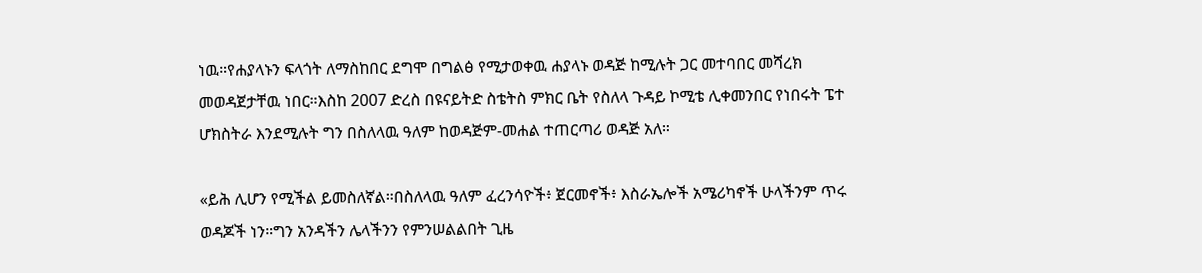ነዉ።የሐያላኑን ፍላጎት ለማስከበር ደግሞ በግልፅ የሚታወቀዉ ሐያላኑ ወዳጅ ከሚሉት ጋር መተባበር መሻረክ መወዳጀታቸዉ ነበር።እስከ 2007 ድረስ በዩናይትድ ስቴትስ ምክር ቤት የስለላ ጉዳይ ኮሚቴ ሊቀመንበር የነበሩት ፔተ ሆክስትራ እንደሚሉት ግን በስለላዉ ዓለም ከወዳጅም-መሐል ተጠርጣሪ ወዳጅ አለ።

«ይሕ ሊሆን የሚችል ይመስለኛል።በስለላዉ ዓለም ፈረንሳዮች፥ ጀርመኖች፥ እስራኤሎች አሜሪካኖች ሁላችንም ጥሩ ወዳጆች ነን።ግን አንዳችን ሌላችንን የምንሠልልበት ጊዜ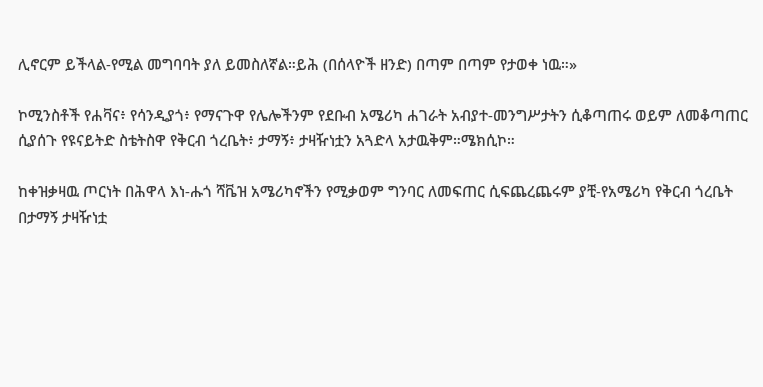ሊኖርም ይችላል-የሚል መግባባት ያለ ይመስለኛል።ይሕ (በሰላዮች ዘንድ) በጣም በጣም የታወቀ ነዉ።»

ኮሚንስቶች የሐቫና፥ የሳንዲያጎ፥ የማናጉዋ የሌሎችንም የደቡብ አሜሪካ ሐገራት አብያተ-መንግሥታትን ሲቆጣጠሩ ወይም ለመቆጣጠር ሲያሰጉ የዩናይትድ ስቴትስዋ የቅርብ ጎረቤት፥ ታማኝ፥ ታዛዥነቷን አጓድላ አታዉቅም።ሜክሲኮ።

ከቀዝቃዛዉ ጦርነት በሕዋላ እነ-ሑጎ ሻቬዝ አሜሪካኖችን የሚቃወም ግንባር ለመፍጠር ሲፍጨረጨሩም ያቺ-የአሜሪካ የቅርብ ጎረቤት በታማኝ ታዛዥነቷ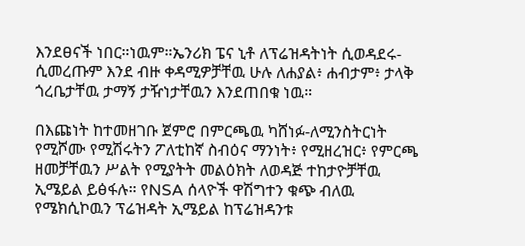እንደፀናች ነበር።ነዉም።ኤንሪክ ፔና ኒቶ ለፕሬዝዳትነት ሲወዳደሩ-ሲመረጡም እንደ ብዙ ቀዳሚዎቻቸዉ ሁሉ ለሐያል፥ ሐብታም፥ ታላቅ ጎረቤታቸዉ ታማኝ ታዥነታቸዉን እንደጠበቁ ነዉ።

በእጩነት ከተመዘገቡ ጀምሮ በምርጫዉ ካሸነፉ-ለሚንስትርነት የሚሾሙ የሚሽሩትን ፖለቲከኛ ስብዕና ማንነት፥ የሚዘረዝር፥ የምርጫ ዘመቻቸዉን ሥልት የሚያትት መልዕክት ለወዳጅ ተከታዮቻቸዉ ኢሜይል ይፅፋሉ። የNSA ሰላዮች ዋሽግተን ቁጭ ብለዉ የሜክሲኮዉን ፕሬዝዳት ኢሜይል ከፕሬዝዳንቱ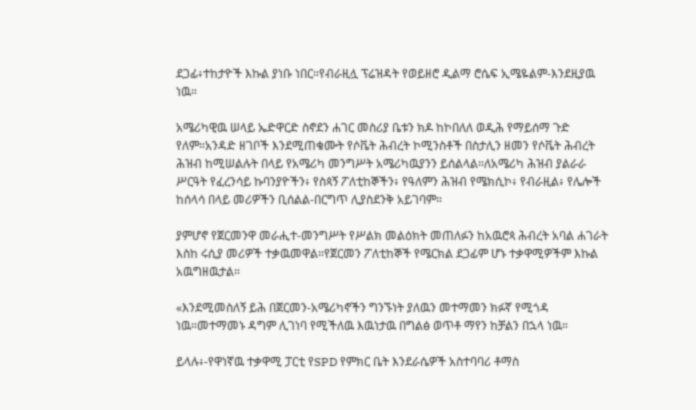ደጋፊ፥ተከታዮች እኩል ያነቡ ነበር።የብራዚሏ ፕሬዝዳት የወይዘሮ ዲልማ ሮሴፍ ኢሜዬልም-እንደዚያዉ ነዉ።

አሜሪካዊዉ ሠላይ ኤድዋርድ ስኖደን ሐገር መስሪያ ቤቱን ክዶ ከኮበለለ ወዲሕ የማይሰማ ጉድ የለም።አንዳድ ዘገቦች እንደሚጠቁሙት የሶቬት ሕብረት ኮሚንስቶች በስታሊን ዘመን የሶቬት ሕብረት ሕዝብ ከሚሠልሉት በላይ የአሜሪካ መንግሥት አሜሪካዉያንን ይሰልላል።ለአሜሪካ ሕዝብ ያልራራ ሥርዓት የፈረንሳይ ኩባንያዮችን፥ የስጳኝ ፖለቲከኞችን፥ የዓለምን ሕዝብ የሜክሲኮ፥ የብራዚል፥ የሌሎች ከሰላሳ በላይ መሪዎችን ቢሰልል-በርግጥ ሊያስደንቅ አይገባም።

ያምሆኖ የጀርመንዋ መራሒተ-መንግሥት የሥልክ መልዕክት መጠለፉን ከአዉሮጳ ሕብረት አባል ሐገራት እስከ ሩሲያ መሪዎች ተቃዉመዋል።የጀርመን ፖለቲከኞች የሜርክል ደጋፊም ሆኑ ተቃዋሚዎችም እኩል አዉግዘዉታል።

«እንደሚመስለኝ ይሕ በጀርመን-አሜሪካኖችን ግንኙነት ያለዉን መተማመን ክፉኛ የሚጎዳ ነዉ።መተማመኑ ዳግም ሊገነባ የሚችለዉ እዉነታዉ በግልፅ ወጥቶ ማየን ከቻልን በኋላ ነዉ።

ይላሉ፥-የዋነኛዉ ተቃዋሚ ፓርቲ የSPD የምክር ቤት እንደራሴዎች አስተባባሪ ቶማስ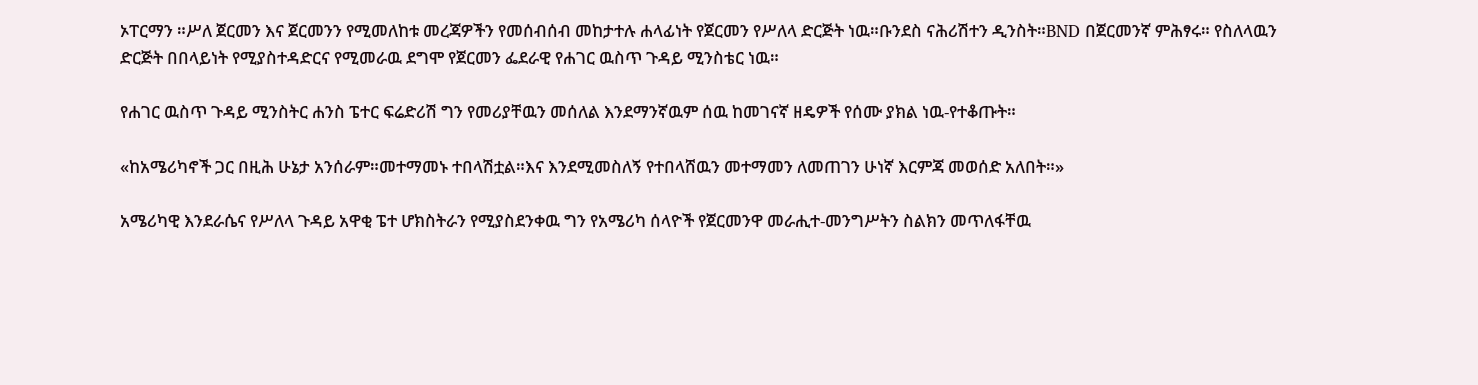ኦፐርማን ።ሥለ ጀርመን እና ጀርመንን የሚመለከቱ መረጃዎችን የመሰብሰብ መከታተሉ ሐላፊነት የጀርመን የሥለላ ድርጅት ነዉ።ቡንደስ ናሕሪሽተን ዲንስት።BND በጀርመንኛ ምሕፃሩ። የስለላዉን ድርጅት በበላይነት የሚያስተዳድርና የሚመራዉ ደግሞ የጀርመን ፌደራዊ የሐገር ዉስጥ ጉዳይ ሚንስቴር ነዉ።

የሐገር ዉስጥ ጉዳይ ሚንስትር ሐንስ ፔተር ፍሬድሪሽ ግን የመሪያቸዉን መሰለል እንደማንኛዉም ሰዉ ከመገናኛ ዘዴዎች የሰሙ ያክል ነዉ-የተቆጡት።

«ከአሜሪካኖች ጋር በዚሕ ሁኔታ አንሰራም።መተማመኑ ተበላሽቷል።እና እንደሚመስለኝ የተበላሸዉን መተማመን ለመጠገን ሁነኛ እርምጃ መወሰድ አለበት።»

አሜሪካዊ እንደራሴና የሥለላ ጉዳይ አዋቂ ፔተ ሆክስትራን የሚያስደንቀዉ ግን የአሜሪካ ሰላዮች የጀርመንዋ መራሒተ-መንግሥትን ስልክን መጥለፋቸዉ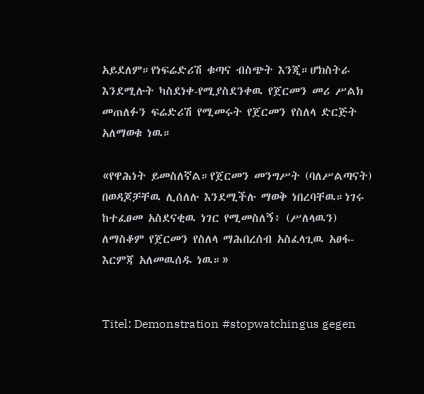አይደለም።የነፍሬድሪሽ ቁጣና ብስጭት እንጂ።ሆክስትራ እንደሚሉት ካስደነቀ-የሚያስደንቀዉ የጀርመን መሪ ሥልክ መጠለፉን ፍሬድሪሽ የሚመሩት የጀርመን የስለላ ድርጅት አለማወቁ ነዉ።

«የዋሕነት ይመስለኛል።የጀርመን መንግሥት (ባለሥልጣናት) በወዳጆቻቸዉ ሊሰለሉ እንደሚችሉ ማወቅ ነበረባቸዉ።ነገሩ ከተፈፀመ አስደናቂዉ ነገር የሚመስለኝ፥ (ሥለላዉን) ለማስቆም የጀርመን የስለላ ማሕበረሰብ አስፈላጊዉ አፀፋ-እርምጃ አለመዉሰዱ ነዉ።»


Titel: Demonstration #stopwatchingus gegen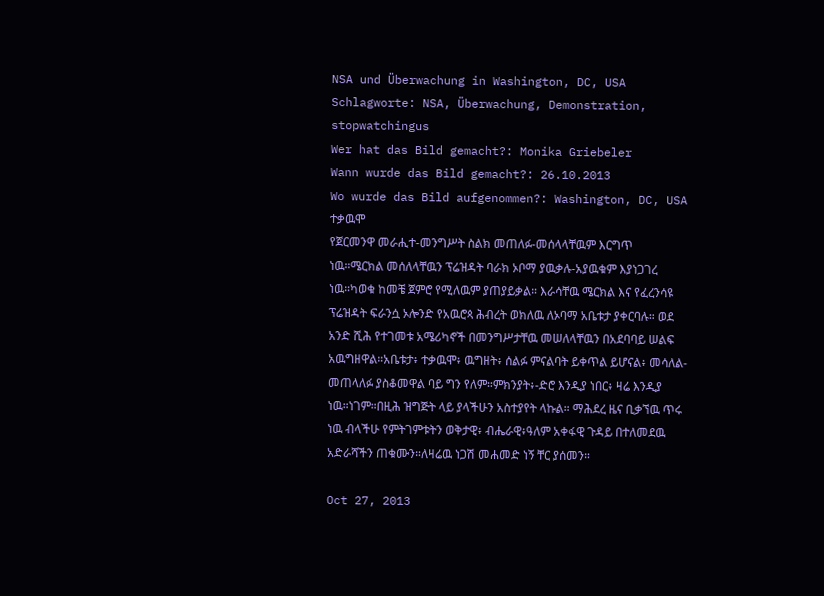NSA und Überwachung in Washington, DC, USA
Schlagworte: NSA, Überwachung, Demonstration, stopwatchingus
Wer hat das Bild gemacht?: Monika Griebeler
Wann wurde das Bild gemacht?: 26.10.2013
Wo wurde das Bild aufgenommen?: Washington, DC, USA ተቃዉሞ
የጀርመንዋ መራሒተ-መንግሥት ስልክ መጠለፉ-መሰላላቸዉም እርግጥ ነዉ።ሜርክል መሰለላቸዉን ፕሬዝዳት ባራክ ኦቦማ ያዉቃሉ-አያዉቁም እያነጋገረ ነዉ።ካወቁ ከመቼ ጀምሮ የሚለዉም ያጠያይቃል። እራሳቸዉ ሜርክል እና የፈረንሳዩ ፕሬዝዳት ፍራንሷ ኦሎንድ የአዉሮጳ ሕብረት ወክለዉ ለኦባማ አቤቱታ ያቀርባሉ። ወደ አንድ ሺሕ የተገመቱ አሜሪካኖች በመንግሥታቸዉ መሠለላቸዉን በአደባባይ ሠልፍ አዉግዘዋል።አቤቱታ፥ ተቃዉሞ፥ ዉግዘት፥ ሰልፉ ምናልባት ይቀጥል ይሆናል፥ መሳለል-መጠላለፉ ያስቆመዋል ባይ ግን የለም።ምክንያት፥-ድሮ እንዲያ ነበር፥ ዛሬ እንዲያ ነዉ።ነገም።በዚሕ ዝግጅት ላይ ያላችሁን አስተያየት ላኩል። ማሕደረ ዜና ቢቃኘዉ ጥሩ ነዉ ብላችሁ የምትገምቱትን ወቅታዊ፥ ብሔራዊ፥ዓለም አቀፋዊ ጉዳይ በተለመደዉ አድራሻችን ጠቁሙን።ለዛሬዉ ነጋሽ መሐመድ ነኝ ቸር ያሰመን።

Oct 27, 2013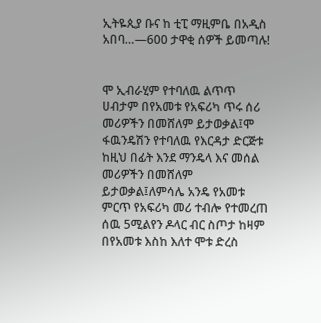ኢትዬጲያ ቡና ከ ቲፒ ማዚምቤ በአዲስ አበባ…—600 ታዋቂ ሰዎች ይመጣሉ!


ሞ ኢብራሂም የተባለዉ ልጥጥ ሀብታም በየአመቱ የአፍሪካ ጥሩ ሰሪ መሪዎችን በመሸለም ይታወቃል፤ሞ ፋዉንዴሽን የተባለዉ የእርዳታ ድርጅቱ ከዚህ በፊት እንደ ማንዴላ እና መሰል መሪዎችን በመሸለም ይታወቃል፤ለምሳሌ አንዴ የአመቱ ምርጥ የአፍሪካ መሪ ተብሎ የተመረጠ ሰዉ 5ሚልየን ዶላር ብር ስጦታ ከዛም በየአመቱ እስከ እለተ ሞቱ ድረስ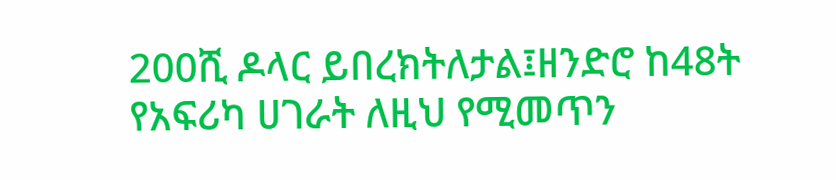200ሺ ዶላር ይበረክትለታል፤ዘንድሮ ከ48ት የአፍሪካ ሀገራት ለዚህ የሚመጥን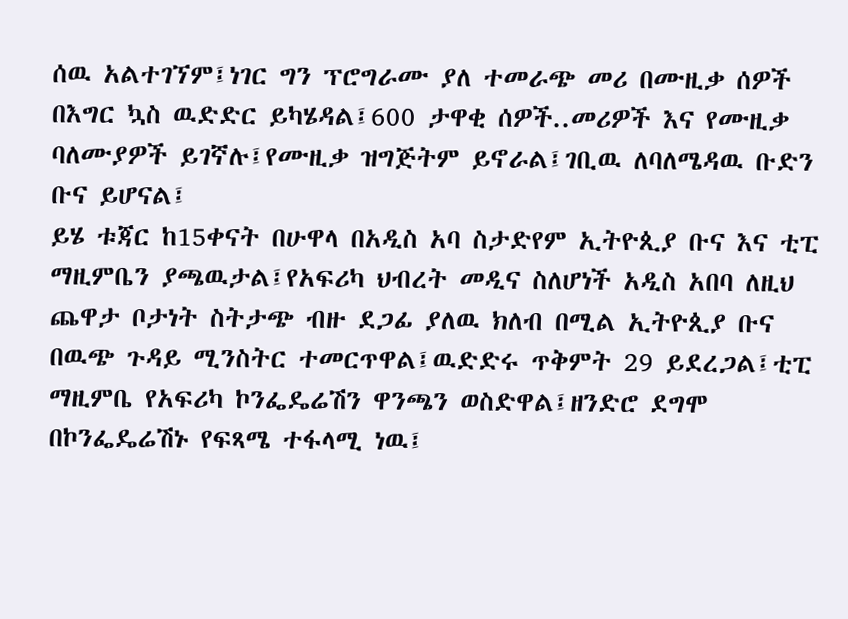ሰዉ አልተገኘም፤ነገር ግን ፕሮግራሙ ያለ ተመራጭ መሪ በሙዚቃ ሰዎች በእግር ኳስ ዉድድር ይካሄዳል፤600 ታዋቂ ሰዎች..መሪዎች እና የሙዚቃ ባለሙያዎች ይገኛሉ፤የሙዚቃ ዝግጅትም ይኖራል፤ገቢዉ ለባለሜዳዉ ቡድን ቡና ይሆናል፤
ይሄ ቱጃር ከ15ቀናት በሁዋላ በአዲስ አባ ስታድየም ኢትዮጲያ ቡና እና ቲፒ ማዚምቤን ያጫዉታል፤የአፍሪካ ህብረት መዲና ስለሆነች አዲስ አበባ ለዚህ ጨዋታ ቦታነት ስትታጭ ብዙ ደጋፊ ያለዉ ክለብ በሚል ኢትዮጲያ ቡና በዉጭ ጉዳይ ሚንስትር ተመርጥዋል፤ዉድድሩ ጥቅምት 29 ይደረጋል፤ቲፒ ማዚምቤ የአፍሪካ ኮንፌዴሬሽን ዋንጫን ወስድዋል፤ዘንድሮ ደግሞ በኮንፌዴሬሽኑ የፍጻሜ ተፋላሚ ነዉ፤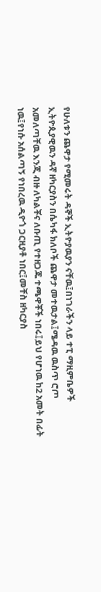የሁለቱን ጨዋታ የሚመሩት ዳኞች ኢትዮያዉያን ናቸዉ፤በነገራችን ላይ ተፒ ማዚምቤዎች ኢትዮጲያዊዉን ዳኛ ዘካርያስን በሴካፋ ክለቦች ጨዋታ መተዉታል፤ሜዳዉ ዉስጥ ሮጦ አመለጣቸዉ እንጂ ብዙ ለካልቾና ለቡጢ የተዘጋጁ ተጫዋቾች ነበሩ፤ይህ የሆነዉ ከ2 አመት በፊት ነዉ፤የነሱ አሰልጣኝ የነበረዉ ዲዮጎ ጋርዚያቶ ነበር፤መቸስ ዘካርያስ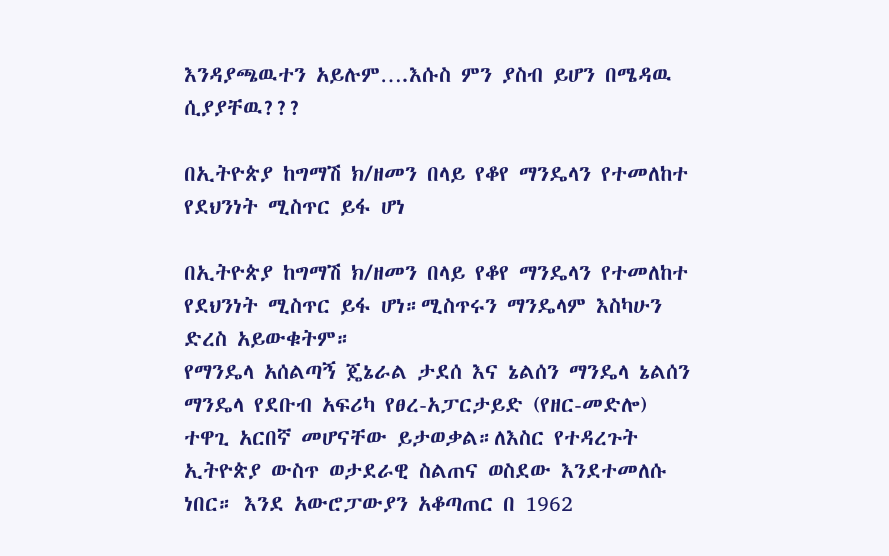እንዳያጫዉተን አይሉም….እሱስ ምን ያስብ ይሆን በሜዳዉ ሲያያቸዉ???

በኢትዮጵያ ከግማሽ ክ/ዘመን በላይ የቆየ ማንዴላን የተመለከተ የደህንነት ሚስጥር ይፋ ሆነ

በኢትዮጵያ ከግማሽ ክ/ዘመን በላይ የቆየ ማንዴላን የተመለከተ የደህንነት ሚስጥር ይፋ ሆነ።ሚስጥሩን ማንዴላም እስካሁን ድረስ አይውቁትም።
የማንዴላ አሰልጣኝ ጄኔራል ታደሰ እና ኔልሰን ማንዴላ ኔልሰን ማንዴላ የደቡብ አፍሪካ የፀረ-አፓርታይድ (የዘር-መድሎ) ተዋጊ አርበኛ መሆናቸው ይታወቃል።ለእስር የተዳረጉት ኢትዮጵያ ውስጥ ወታደራዊ ስልጠና ወስደው እንደተመለሱ ነበር። እንደ አውሮፓውያን አቆጣጠር በ 1962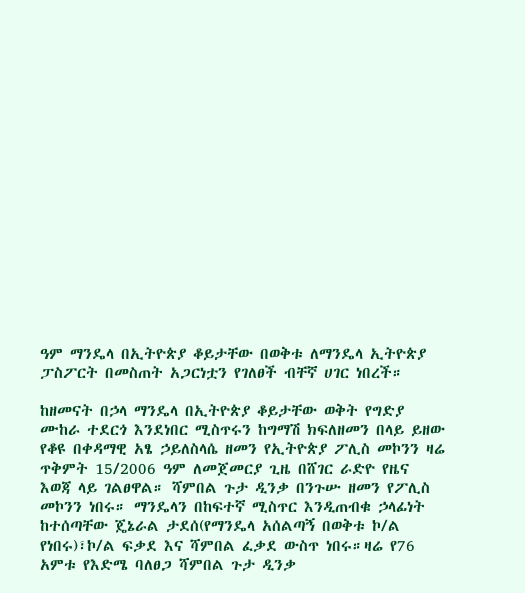ዓም ማንዴላ በኢትዮጵያ ቆይታቸው በወቅቱ ለማንዴላ ኢትዮጵያ ፓስፖርት በመስጠት አጋርነቷን የገለፀች ብቸኛ ሀገር ነበረች።

ከዘመናት በኃላ ማንዴላ በኢትዮጵያ ቆይታቸው ወቅት የግድያ ሙከራ ተደርጎ እንደነበር ሚስጥሩን ከግማሽ ክፍለዘመን በላይ ይዘው የቆዩ በቀዳማዊ አፄ ኃይለስላሴ ዘመን የኢትዮጵያ ፖሊስ መኮንን ዛሬ ጥቅምት 15/2006 ዓም ለመጀመርያ ጊዜ በሸገር ራድዮ የዜና እወጃ ላይ ገልፀዋል። ሻምበል ጉታ ዲንቃ በንጉሡ ዘመን የፖሊስ መኮንን ነበሩ። ማንዴላን በከፍተኛ ሚስጥር እንዲጠብቁ ኃላፊነት ከተሰጣቸው ጄኔራል ታደሰ(የማንዴላ አሰልጣኝ በወቅቱ ኮ/ል የነበሩ)፣ኮ/ል ፍቃደ እና ሻምበል ፈቃደ ውስጥ ነበሩ።ዛሬ የ76 አምቱ የእድሜ ባለፀጋ ሻምበል ጉታ ዲንቃ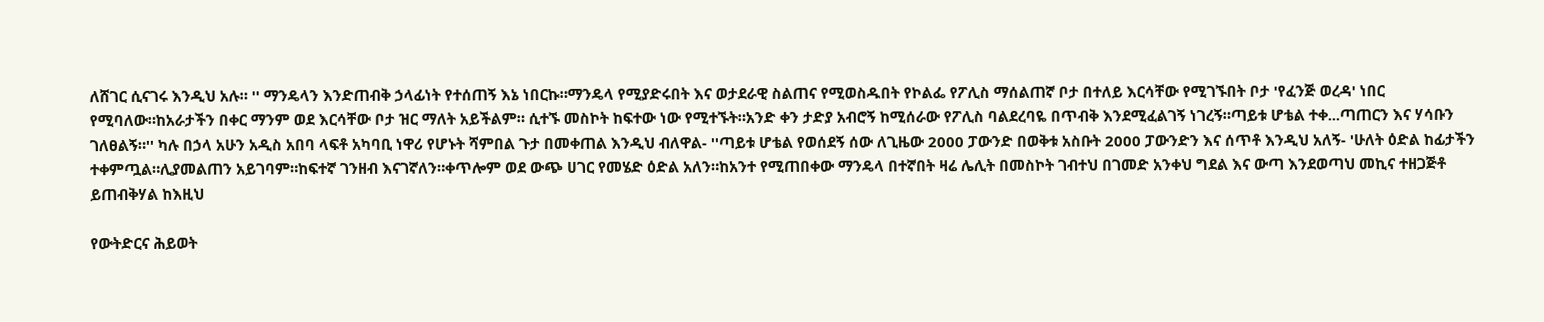ለሸገር ሲናገሩ እንዲህ አሉ። '' ማንዴላን እንድጠብቅ ኃላፊነት የተሰጠኝ እኔ ነበርኩ።ማንዴላ የሚያድሩበት እና ወታደራዊ ስልጠና የሚወስዱበት የኮልፌ የፖሊስ ማሰልጠኛ ቦታ በተለይ እርሳቸው የሚገኙበት ቦታ 'የፈንጅ ወረዳ' ነበር የሚባለው።ከአራታችን በቀር ማንም ወደ እርሳቸው ቦታ ዝር ማለት አይችልም። ሲተኙ መስኮት ከፍተው ነው የሚተኙት።አንድ ቀን ታድያ አብሮኝ ከሚሰራው የፖሊስ ባልደረባዬ በጥብቅ እንደሚፈልገኝ ነገረኝ።ጣይቱ ሆቴል ተቀ...ጣጠርን እና ሃሳቡን ገለፀልኝ።'' ካሉ በኃላ አሁን አዲስ አበባ ላፍቶ አካባቢ ነዋሪ የሆኑት ሻምበል ጉታ በመቀጠል እንዲህ ብለዋል- ''ጣይቱ ሆቴል የወሰደኝ ሰው ለጊዜው 2000 ፓውንድ በወቅቱ አስቡት 2000 ፓውንድን እና ሰጥቶ እንዲህ አለኝ- 'ሁለት ዕድል ከፊታችን ተቀምጧል።ሊያመልጠን አይገባም።ከፍተኛ ገንዘብ እናገኛለን።ቀጥሎም ወደ ውጭ ሀገር የመሄድ ዕድል አለን።ከአንተ የሚጠበቀው ማንዴላ በተኛበት ዛሬ ሌሊት በመስኮት ገብተህ በገመድ አንቀህ ግደል እና ውጣ እንደወጣህ መኪና ተዘጋጅቶ ይጠብቅሃል ከእዚህ

የውትድርና ሕይወት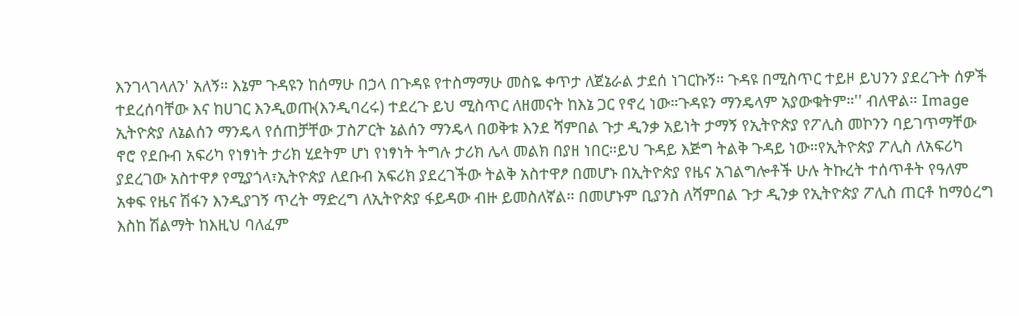እንገላገላለን' አለኝ። እኔም ጉዳዩን ከሰማሁ በኃላ በጉዳዩ የተስማማሁ መስዬ ቀጥታ ለጀኔራል ታደሰ ነገርኩኝ። ጉዳዩ በሚስጥር ተይዞ ይህንን ያደረጉት ሰዎች ተደረሰባቸው እና ከሀገር እንዲወጡ(እንዲባረሩ) ተደረጉ ይህ ሚስጥር ለዘመናት ከእኔ ጋር የኖረ ነው።ጉዳዩን ማንዴላም አያውቁትም።'' ብለዋል። Image ኢትዮጵያ ለኔልሰን ማንዴላ የሰጠቻቸው ፓስፖርት ኔልሰን ማንዴላ በወቅቱ እንደ ሻምበል ጉታ ዲንቃ አይነት ታማኝ የኢትዮጵያ የፖሊስ መኮንን ባይገጥማቸው ኖሮ የደቡብ አፍሪካ የነፃነት ታሪክ ሂደትም ሆነ የነፃነት ትግሉ ታሪክ ሌላ መልክ በያዘ ነበር።ይህ ጉዳይ እጅግ ትልቅ ጉዳይ ነው።የኢትዮጵያ ፖሊስ ለአፍሪካ ያደረገው አስተዋፆ የሚያጎላ፣ኢትዮጵያ ለደቡብ አፍሪክ ያደረገችው ትልቅ አስተዋፆ በመሆኑ በኢትዮጵያ የዜና አገልግሎቶች ሁሉ ትኩረት ተሰጥቶት የዓለም አቀፍ የዜና ሽፋን እንዲያገኝ ጥረት ማድረግ ለኢትዮጵያ ፋይዳው ብዙ ይመስለኛል። በመሆኑም ቢያንስ ለሻምበል ጉታ ዲንቃ የኢትዮጵያ ፖሊስ ጠርቶ ከማዕረግ እስከ ሽልማት ከእዚህ ባለፈም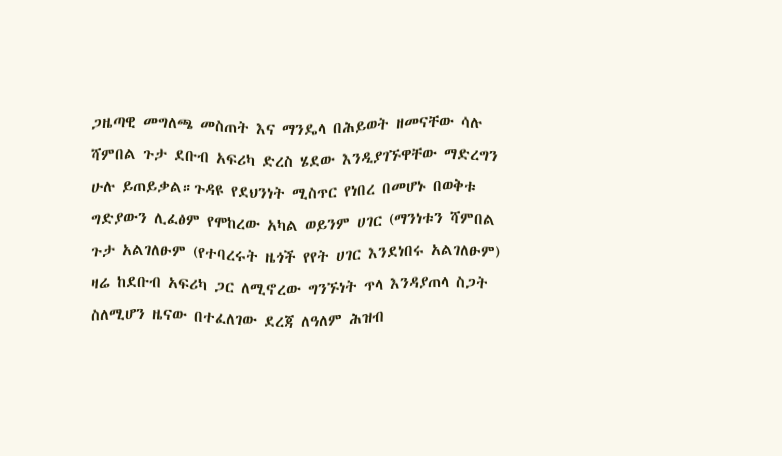ጋዜጣዊ መግለጫ መስጠት እና ማንዴላ በሕይወት ዘመናቸው ሳሉ ሻምበል ጉታ ደቡብ አፍሪካ ድረስ ሄደው እንዲያገኙዋቸው ማድረግን ሁሉ ይጠይቃል።ጉዳዩ የደህንነት ሚስጥር የነበረ በመሆኑ በወቅቱ ግድያውን ሊፈፅም የሞከረው አካል ወይንም ሀገር (ማንነቱን ሻምበል ጉታ አልገለፁም (የተባረሩት ዜጎች የየት ሀገር እንደነበሩ አልገለፁም) ዛሬ ከደቡብ አፍሪካ ጋር ለሚኖረው ግንኙነት ጥላ እንዳያጠላ ስጋት ስለሚሆን ዜናው በተፈለገው ደረጃ ለዓለም ሕዝብ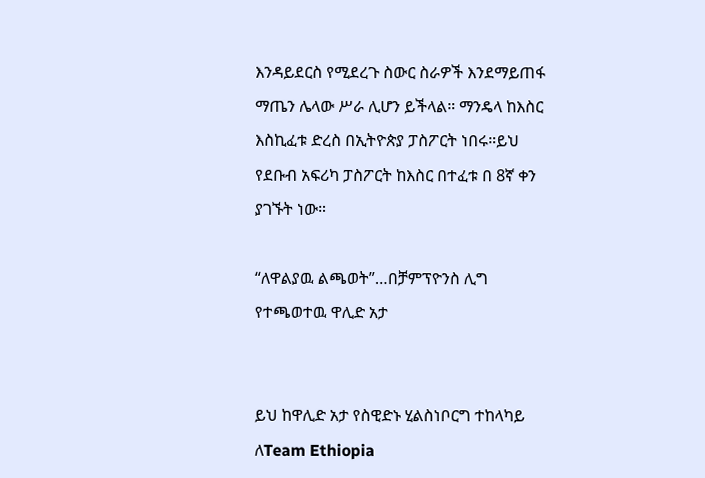እንዳይደርስ የሚደረጉ ስውር ስራዎች እንደማይጠፋ ማጤን ሌላው ሥራ ሊሆን ይችላል። ማንዴላ ከእስር እስኪፈቱ ድረስ በኢትዮጵያ ፓስፖርት ነበሩ።ይህ የደቡብ አፍሪካ ፓስፖርት ከእስር በተፈቱ በ 8ኛ ቀን ያገኙት ነው።

“ለዋልያዉ ልጫወት”…በቻምፕዮንስ ሊግ የተጫወተዉ ዋሊድ አታ


ይህ ከዋሊድ አታ የስዊድኑ ሂልስነቦርግ ተከላካይ ለTeam Ethiopia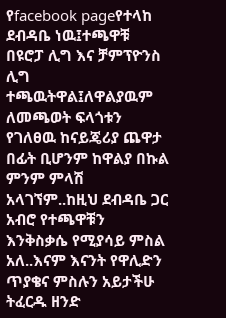የfacebook pageየተላከ ደብዳቤ ነዉ፤ተጫዋቹ በዩሮፓ ሊግ እና ቻምፕዮንስ ሊግ ተጫዉትዋል፤ለዋልያዉም ለመጫወት ፍላጎቱን የገለፀዉ ከናይጄሪያ ጨዋታ በፊት ቢሆንም ከዋልያ በኩል ምንም ምላሽ አላገኘም..ከዚህ ደብዳቤ ጋር አብሮ የተጫዋቹን እንቅስቃሴ የሚያሳይ ምስል አለ..እናም እናንት የዋሊድን ጥያቄና ምስሉን አይታችሁ ትፈርዱ ዘንድ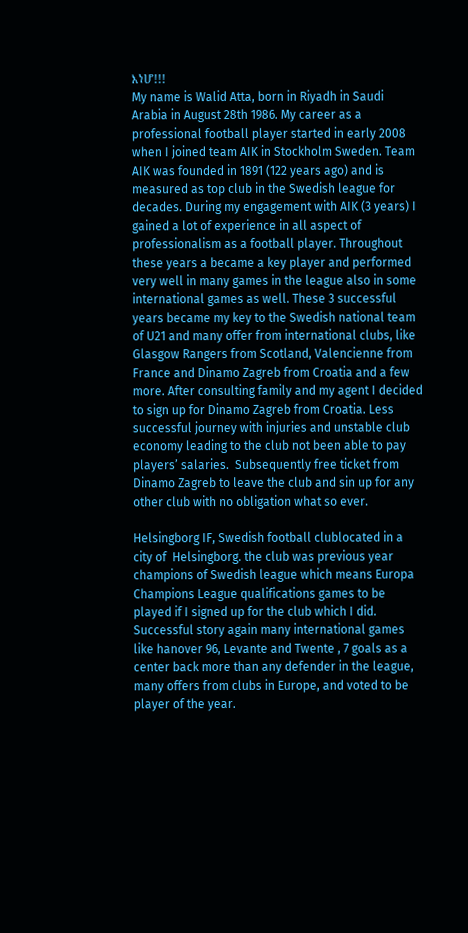እነሆ!!!
My name is Walid Atta, born in Riyadh in Saudi Arabia in August 28th 1986. My career as a professional football player started in early 2008 when I joined team AIK in Stockholm Sweden. Team AIK was founded in 1891 (122 years ago) and is measured as top club in the Swedish league for decades. During my engagement with AIK (3 years) I gained a lot of experience in all aspect of professionalism as a football player. Throughout these years a became a key player and performed very well in many games in the league also in some international games as well. These 3 successful years became my key to the Swedish national team of U21 and many offer from international clubs, like Glasgow Rangers from Scotland, Valencienne from France and Dinamo Zagreb from Croatia and a few more. After consulting family and my agent I decided to sign up for Dinamo Zagreb from Croatia. Less successful journey with injuries and unstable club economy leading to the club not been able to pay players’ salaries.  Subsequently free ticket from Dinamo Zagreb to leave the club and sin up for any other club with no obligation what so ever.

Helsingborg IF, Swedish football clublocated in a city of  Helsingborg. the club was previous year champions of Swedish league which means Europa Champions League qualifications games to be played if I signed up for the club which I did. Successful story again many international games like hanover 96, Levante and Twente , 7 goals as a center back more than any defender in the league, many offers from clubs in Europe, and voted to be player of the year.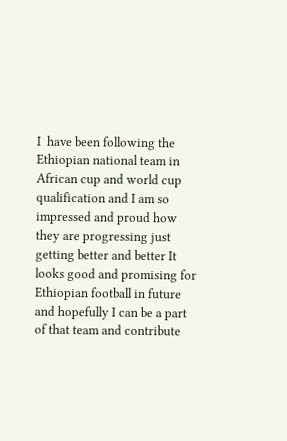I  have been following the Ethiopian national team in African cup and world cup qualification and I am so impressed and proud how they are progressing just getting better and better It looks good and promising for Ethiopian football in future and hopefully I can be a part of that team and contribute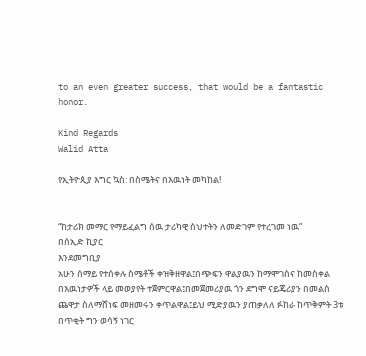to an even greater success, that would be a fantastic honor.

Kind Regards
Walid Atta

የኢትዮጲያ እግር ኳስ: በስሜትና በእዉነት መካከል!


“ከታሪክ መማር የማይፈልግ ሰዉ ታሪካዊ ስህተትን ለመድገም የተረገመ ነዉ”
በሰኢድ ኪያር
እንደመግቢያ
አሁን ሰማይ የተሰቀሉ ስሜቶች ቀዝቅዘዋል፤በጭፍን ዋልያዉን ከማሞገስና ከመስቀል በእዉነታዎች ላይ መወያየት ተጀምርዋል፤በመጀመሪያዉ ጎን ደግሞ ናይጄሪያን በመልስ ጨዋታ ስለማሸነፍ መዘመሩን ቀጥልዋል፤ይህ ሚድያዉን ያጠቃለለ ፉከራ ከጥቅምት 3ቱ በጥቂት ግን ወሳኝ ነገር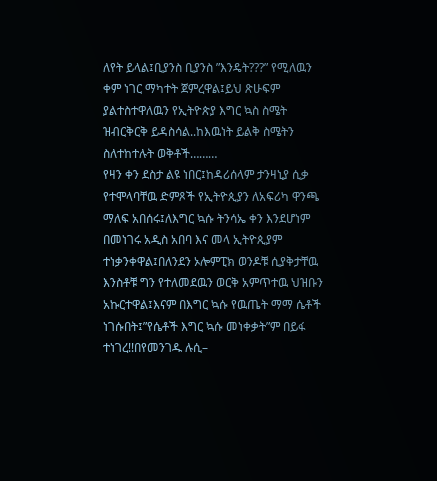ለየት ይላል፤ቢያንስ ቢያንስ ”እንዴት???” የሚለዉን ቀም ነገር ማካተት ጀምረዋል፤ይህ ጽሁፍም ያልተስተዋለዉን የኢትዮጵያ እግር ኳስ ስሜት ዝብርቅርቅ ይዳስሳል..ከእዉነት ይልቅ ስሜትን ስለተከተሉት ወቅቶች………
የዛን ቀን ደስታ ልዩ ነበር፤ከዳሪሰላም ታንዛኒያ ሲቃ የተሞላባቸዉ ድምጾች የኢትዮጲያን ለአፍሪካ ዋንጫ ማለፍ አበሰሩ፤ለእግር ኳሱ ትንሳኤ ቀን እንደሆነም በመነገሩ አዲስ አበባ እና መላ ኢትዮጲያም ተነቃንቀዋል፤በለንደን ኦሎምፒክ ወንዶቹ ሲያቅታቸዉ እንስቶቹ ግን የተለመደዉን ወርቅ አምጥተዉ ህዝቡን አኩርተዋል፤እናም በእግር ኳሱ የዉጤት ማማ ሴቶች ነገሱበት፤”የሴቶች እግር ኳሱ መነቀቃት”ም በይፋ ተነገረ!!በየመንገዱ ሉሲ–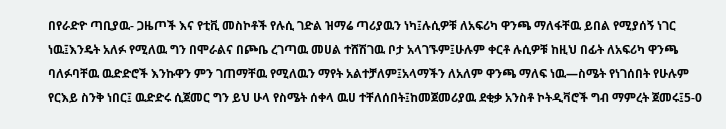በየራድዮ ጣቢያዉ- ጋዜጦች እና የቲቪ መስኮቶች የሉሲ ገድል ዝማሬ ጣሪያዉን ነካ፤ሉሲዎቹ ለአፍሪካ ዋንጫ ማለፋቸዉ ይበል የሚያሰኝ ነገር ነዉ፤እንዴት አለፉ የሚለዉ ግን በሞራልና በጮቤ ረገጣዉ መሀል ተሸሽገዉ ቦታ አላገኙም፤ሁሉም ቀርቶ ሉሲዎቹ ከዚህ በፊት ለአፍሪካ ዋንጫ ባለፉባቸዉ ዉድድሮች እንኩዋን ምን ገጠማቸዉ የሚለዉን ማየት አልተቻለም፤አላማችን ለአለም ዋንጫ ማለፍ ነዉ—ስሜት የነገሰበት የሁሉም የርእይ ስንቅ ነበር፤ ዉድድሩ ሲጀመር ግን ይህ ሁላ የስሜት ሰቀላ ዉሀ ተቸለሰበት፤ከመጀመሪያዉ ደቂቃ አንስቶ ኮትዲቫሮች ግብ ማምረት ጀመሩ፤5-0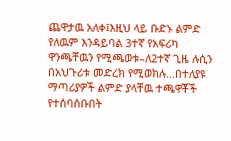ጨዋታዉ አለቀ፤እዚህ ላይ ቡድኑ ልምድ የለዉም እንዳይባል 3ተኛ የአፍሪካ ዋንጫቸዉን የሚጫወቱ–ለ2ተኛ ጊዜ ሉሲን በአህጉሪቱ መድረክ የሚወክሉ…በተለያዩ ማጣሪያዎች ልምድ ያላቸዉ ተጫዋቾች የተሰባሰቡበት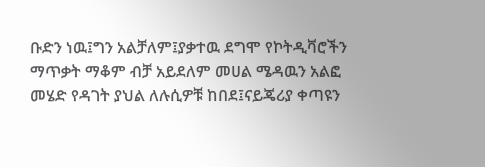ቡድን ነዉ፤ግን አልቻለም፤ያቃተዉ ደግሞ የኮትዲቫሮችን ማጥቃት ማቆም ብቻ አይደለም መሀል ሜዳዉን አልፎ መሄድ የዳገት ያህል ለሉሲዎቹ ከበደ፤ናይጄሪያ ቀጣዩን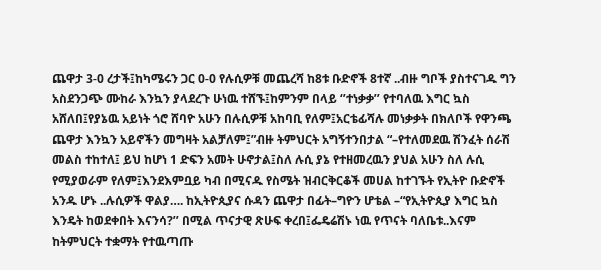ጨዋታ 3-0 ረታች፤ከካሜሩን ጋር 0-0 የሉሲዎቹ መጨረሻ ከ8ቱ ቡድኖች 8ተኛ ..ብዙ ግቦች ያስተናገዱ ግን አስደንጋጭ ሙከራ እንኳን ያላደረጉ ሁነዉ ተሸኙ፤ከምንም በላይ ‘’ተነቃቃ’’ የተባለዉ እግር ኳስ አሸለበ፤የያኔዉ አይነት ጎሮ ሸባዮ አሁን በሉሲዎቹ አከባቢ የለም፤አርቴፊሻሉ መነቃቃት በክለቦች የዋንጫ ጨዋታ እንኳን አይኖችን መግዛት አልቻለም፤”ብዙ ትምህርት አግኝተንበታል “–የተለመደዉ ሽንፈት ሰራሽ መልስ ተከተለ፤ ይህ ከሆነ 1 ድፍን አመት ሁኖታል፤ስለ ሉሲ ያኔ የተዘመረዉን ያህል አሁን ስለ ሉሲ የሚያወራም የለም፤እንደእምቧይ ካብ በሚናዱ የስሜት ዝብርቅርቆች መሀል ከተገኙት የኢትዮ ቡድኖች አንዱ ሆኑ ..ሉሲዎች ዋልያ…. ከኢትዮጲያና ሱዳን ጨዋታ በፊት–ግዮን ሆቴል –“የኢትዮጲያ እግር ኳስ እንዴት ከወደቀበት እናንሳ?’’ በሚል ጥናታዊ ጽሁፍ ቀረበ፤ፌዴሬሽኑ ነዉ የጥናት ባለቤቱ..እናም ከትምህርት ተቋማት የተዉጣጡ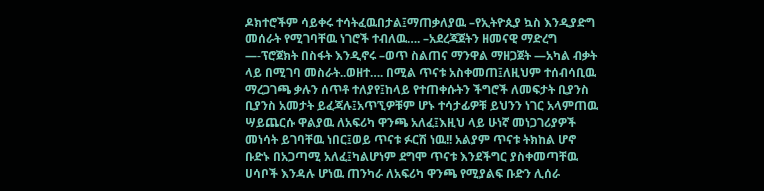ዶክተሮችም ሳይቀሩ ተሳትፈዉበታል፤ማጠቃለያዉ –የኢትዮጲያ ኳስ እንዲያድግ መሰራት የሚገባቸዉ ነገሮች ተብለዉ…. –አደረጃጀትን ዘመናዊ ማድረግ —-ፕሮጀክት በስፋት እንዲኖሩ –ወጥ ስልጠና ማንዋል ማዘጋጀት —አካል ብቃት ላይ በሚገባ መስራት..ወዘተ…. በሚል ጥናቱ አስቀመጠ፤ለዚህም ተሰብሳቢዉ ማረጋገጫ ቃሉን ሰጥቶ ተለያየ፤ከላይ የተጠቀሱትን ችግሮች ለመፍታት ቢያንስ ቢያንስ አመታት ይፈጃሉ፤አጥኚዎቹም ሆኑ ተሳታፊዎቹ ይህንን ነገር አላምጠዉ ሣይጨርሱ ዋልያዉ ለአፍሪካ ዋንጫ አለፈ፤እዚህ ላይ ሁነኛ መነጋገሪያዎች መነሳት ይገባቸዉ ነበር፤ወይ ጥናቱ ፉርሽ ነዉ!! አልያም ጥናቱ ትክከል ሆኖ ቡድኑ በአጋጣሚ አለፈ፤ካልሆነም ደግሞ ጥናቱ እንደችግር ያስቀመጣቸዉ ሀሳቦች እንዳሉ ሆነዉ ጠንካራ ለአፍሪካ ዋንጫ የሚያልፍ ቡድን ሊሰራ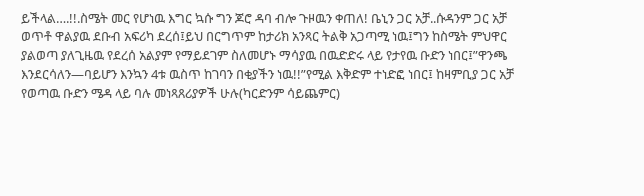ይችላል….!!.ስሜት መር የሆነዉ እግር ኳሱ ግን ጆሮ ዳባ ብሎ ጉዞዉን ቀጠለ! ቤኒን ጋር አቻ..ሱዳንም ጋር አቻ ወጥቶ ዋልያዉ ደቡብ አፍሪካ ደረሰ፤ይህ በርግጥም ከታሪክ አንጻር ትልቅ አጋጣሚ ነዉ፤ግን ከስሜት ምህዋር ያልወጣ ያለጊዜዉ የደረሰ አልያም የማይደገም ስለመሆኑ ማሳያዉ በዉድድሩ ላይ የታየዉ ቡድን ነበር፤”ዋንጫ እንደርሳለን—ባይሆን እንኳን 4ቱ ዉስጥ ከገባን በቂያችን ነዉ!!”የሚል እቅድም ተነድፎ ነበር፤ ከዛምቢያ ጋር አቻ የወጣዉ ቡድን ሜዳ ላይ ባሉ መነጻጸሪያዎች ሁሉ(ካርድንም ሳይጨምር)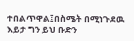ተበልጥዋል፤በስሜት በሚነጉደዉ እይታ ግን ይህ ቡድን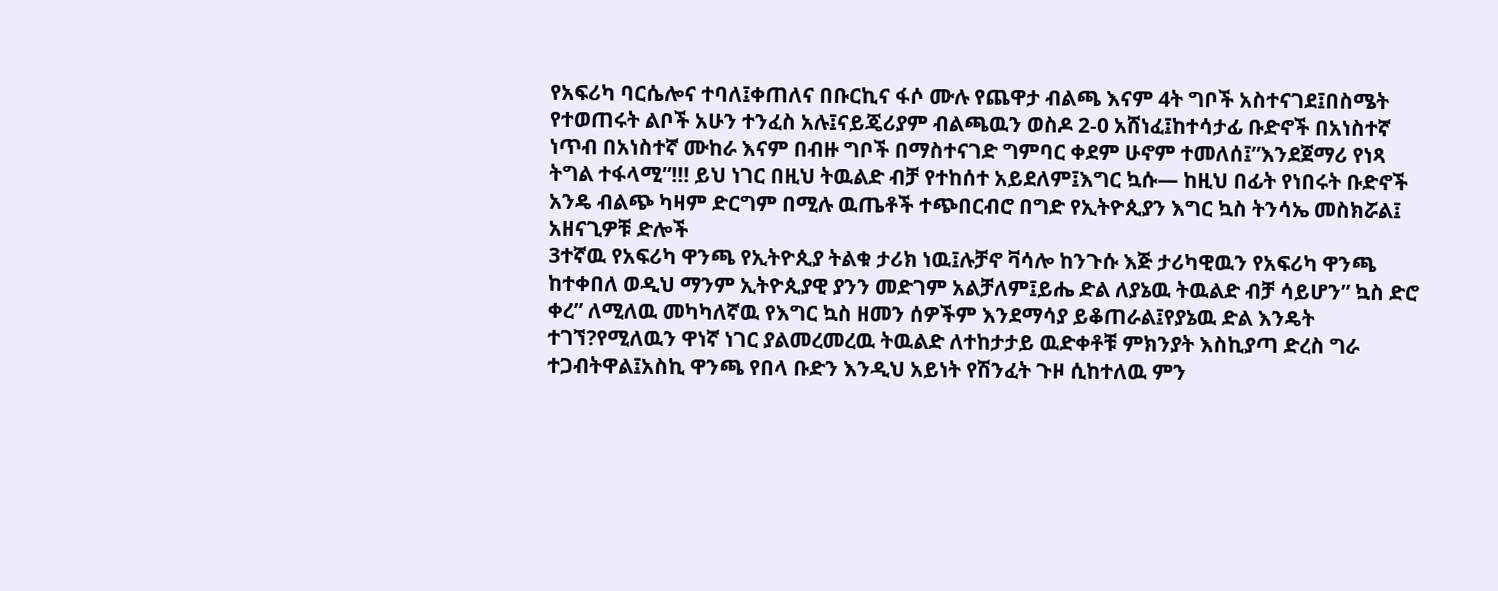የአፍሪካ ባርሴሎና ተባለ፤ቀጠለና በቡርኪና ፋሶ ሙሉ የጨዋታ ብልጫ እናም 4ት ግቦች አስተናገደ፤በስሜት የተወጠሩት ልቦች አሁን ተንፈስ አሉ፤ናይጄሪያም ብልጫዉን ወስዶ 2-0 አሸነፈ፤ከተሳታፊ ቡድኖች በአነስተኛ ነጥብ በአነስተኛ ሙከራ እናም በብዙ ግቦች በማስተናገድ ግምባር ቀደም ሁኖም ተመለሰ፤”እንደጀማሪ የነጻ ትግል ተፋላሚ”!!! ይህ ነገር በዚህ ትዉልድ ብቻ የተከሰተ አይደለም፤እግር ኳሱ— ከዚህ በፊት የነበሩት ቡድኖች አንዴ ብልጭ ካዛም ድርግም በሚሉ ዉጤቶች ተጭበርብሮ በግድ የኢትዮጲያን እግር ኳስ ትንሳኤ መስክሯል፤
አዘናጊዎቹ ድሎች
3ተኛዉ የአፍሪካ ዋንጫ የኢትዮጲያ ትልቁ ታሪክ ነዉ፤ሉቻኖ ቫሳሎ ከንጉሱ እጅ ታሪካዊዉን የአፍሪካ ዋንጫ ከተቀበለ ወዲህ ማንም ኢትዮጲያዊ ያንን መድገም አልቻለም፤ይሔ ድል ለያኔዉ ትዉልድ ብቻ ሳይሆን” ኳስ ድሮ ቀረ” ለሚለዉ መካካለኛዉ የእግር ኳስ ዘመን ሰዎችም እንደማሳያ ይቆጠራል፤የያኔዉ ድል እንዴት ተገኘ?የሚለዉን ዋነኛ ነገር ያልመረመረዉ ትዉልድ ለተከታታይ ዉድቀቶቹ ምክንያት እስኪያጣ ድረስ ግራ ተጋብትዋል፤አስኪ ዋንጫ የበላ ቡድን እንዲህ አይነት የሽንፈት ጉዞ ሲከተለዉ ምን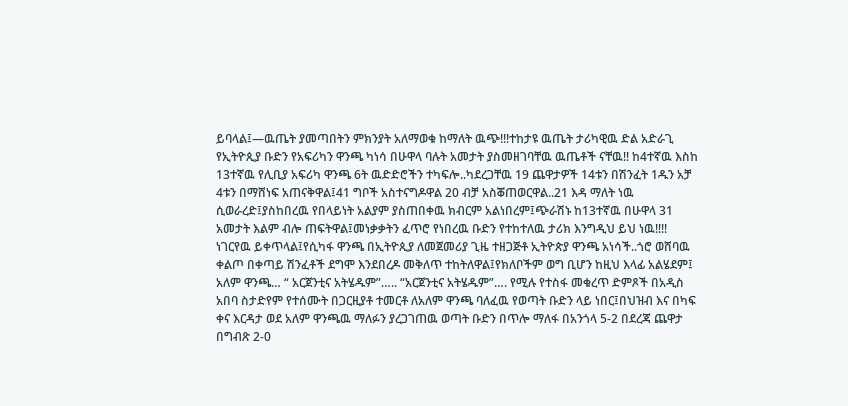ይባላል፤—ዉጤት ያመጣበትን ምክንያት አለማወቁ ከማለት ዉጭ!!!ተከታዩ ዉጤት ታሪካዊዉ ድል አድራጊ የኢትዮጲያ ቡድን የአፍሪካን ዋንጫ ካነሳ በሁዋላ ባሉት አመታት ያስመዘገባቸዉ ዉጤቶች ናቸዉ!! ከ4ተኛዉ እስከ 13ተኛዉ የሊቢያ አፍሪካ ዋንጫ 6ት ዉድድሮችን ተካፍሎ..ካደረጋቸዉ 19 ጨዋታዎች 14ቱን በሽንፈት 1ዱን አቻ 4ቱን በማሸነፍ አጠናቅዋል፤41 ግቦች አስተናግዶዋል 20 ብቻ አስቖጠወርዋል..21 እዳ ማለት ነዉ ሲወራረድ፤ያስከበረዉ የበላይነት አልያም ያስጠበቀዉ ክብርም አልነበረም፤ጭራሽኑ ከ13ተኛዉ በሁዋላ 31 አመታት እልም ብሎ ጠፍትዋል፤መነቃቃትን ፈጥሮ የነበረዉ ቡድን የተከተለዉ ታሪክ እንግዲህ ይህ ነዉ!!!! ነገርየዉ ይቀጥላል፤የሲካፋ ዋንጫ በኢትዮጲያ ለመጀመሪያ ጊዜ ተዘጋጅቶ ኢትዮጵያ ዋንጫ አነሳች..ጎሮ ወሸባዉ ቀልጦ በቀጣይ ሽንፈቶች ደግሞ እንደበረዶ መቅለጥ ተከትለዋል፤የክለቦችም ወግ ቢሆን ከዚህ እላፊ አልሄደም፤ አለም ዋንጫ… “ አርጀንቲና አትሄዱም”….. “አርጀንቲና አትሄዱም”…. የሚሉ የተስፋ መቁረጥ ድምጾች በአዲስ አበባ ስታድየም የተሰሙት በጋርዚያቶ ተመርቶ ለአለም ዋንጫ ባለፈዉ የወጣት ቡድን ላይ ነበር፤በህዝብ እና በካፍ ቀና እርዳታ ወደ አለም ዋንጫዉ ማለፉን ያረጋገጠዉ ወጣት ቡድን በጥሎ ማለፋ በአንጎላ 5-2 በደረጃ ጨዋታ በግብጽ 2-0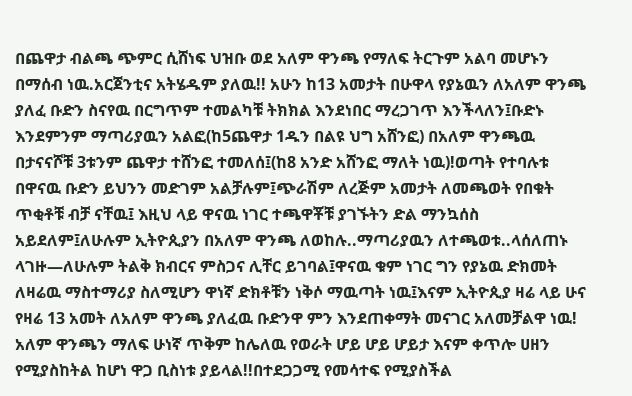በጨዋታ ብልጫ ጭምር ሲሸነፍ ህዝቡ ወደ አለም ዋንጫ የማለፍ ትርጉም አልባ መሆኑን በማሰብ ነዉ.አርጀንቲና አትሄዱም ያለዉ!! አሁን ከ13 አመታት በሁዋላ የያኔዉን ለአለም ዋንጫ ያለፈ ቡድን ስናየዉ በርግጥም ተመልካቹ ትክክል እንደነበር ማረጋገጥ እንችላለን፤ቡድኑ እንደምንም ማጣሪያዉን አልፎ(ከ5ጨዋታ 1ዱን በልዩ ህግ አሸንፎ) በአለም ዋንጫዉ በታናናሾቹ 3ቱንም ጨዋታ ተሸንፎ ተመለሰ፤(ከ8 አንድ አሸንፎ ማለት ነዉ)!ወጣት የተባሉቱ በዋናዉ ቡድን ይህንን መድገም አልቻሉም፤ጭራሽም ለረጅም አመታት ለመጫወት የበቁት ጥቂቶቹ ብቻ ናቸዉ፤ እዚህ ላይ ዋናዉ ነገር ተጫዋቾቹ ያገኙትን ድል ማንኳሰስ አይደለም፤ለሁሉም ኢትዮጲያን በአለም ዋንጫ ለወከሉ..ማጣሪያዉን ለተጫወቱ..ላሰለጠኑ ላገዙ—ለሁሉም ትልቅ ክብርና ምስጋና ሊቸር ይገባል፤ዋናዉ ቁም ነገር ግን የያኔዉ ድክመት ለዛሬዉ ማስተማሪያ ስለሚሆን ዋነኛ ድክቶቹን ነቅሶ ማዉጣት ነዉ፤እናም ኢትዮጲያ ዛሬ ላይ ሁና የዛሬ 13 አመት ለአለም ዋንጫ ያለፈዉ ቡድንዋ ምን እንደጠቀማት መናገር አለመቻልዋ ነዉ! አለም ዋንጫን ማለፍ ሁነኛ ጥቅም ከሌለዉ የወራት ሆይ ሆይ ሆይታ እናም ቀጥሎ ሀዘን የሚያስከትል ከሆነ ዋጋ ቢስነቱ ያይላል!!በተደጋጋሚ የመሳተፍ የሚያስችል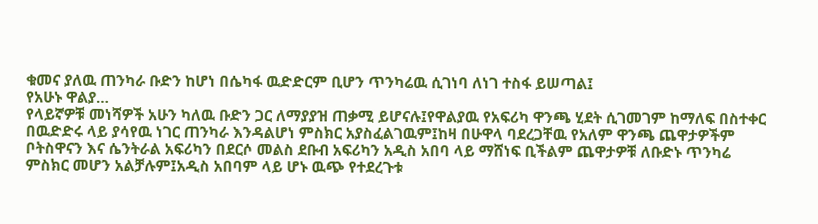ቁመና ያለዉ ጠንካራ ቡድን ከሆነ በሴካፋ ዉድድርም ቢሆን ጥንካሬዉ ሲገነባ ለነገ ተስፋ ይሠጣል፤
የአሁኑ ዋልያ…
የላይኛዎቹ መነሻዎች አሁን ካለዉ ቡድን ጋር ለማያያዝ ጠቃሚ ይሆናሉ፤የዋልያዉ የአፍሪካ ዋንጫ ሂደት ሲገመገም ከማለፍ በስተቀር በዉድድሩ ላይ ያሳየዉ ነገር ጠንካራ እንዳልሆነ ምስክር አያስፈልገዉም፤ከዛ በሁዋላ ባደረጋቸዉ የአለም ዋንጫ ጨዋታዎችም ቦትስዋናን እና ሴንትራል አፍሪካን በደርሶ መልስ ደቡብ አፍሪካን አዲስ አበባ ላይ ማሸነፍ ቢችልም ጨዋታዎቹ ለቡድኑ ጥንካሬ ምስክር መሆን አልቻሉም፤አዲስ አበባም ላይ ሆኑ ዉጭ የተደረጉቱ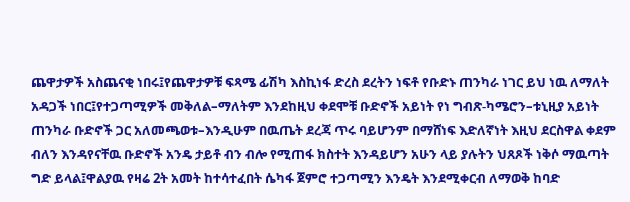ጨዋታዎች አስጨናቂ ነበሩ፤የጨዋታዎቹ ፍጻሜ ፊሽካ እስኪነፋ ድረስ ደረትን ነፍቶ የቡድኑ ጠንካራ ነገር ይህ ነዉ ለማለት አዳጋች ነበር፤የተጋጣሚዎች መቅለል–ማለትም እንደከዚህ ቀደሞቹ ቡድኖች አይነት የነ ግብጽ-ካሜሮን–ቱኒዚያ አይነት ጠንካራ ቡድኖች ጋር አለመጫወቱ–እንዲሁም በዉጤት ደረጃ ጥሩ ባይሆንም በማሸነፍ እድለኛነት እዚህ ደርስዋል ቀደም ብለን እንዳየናቸዉ ቡድኖች አንዴ ታይቶ ብን ብሎ የሚጠፋ ክስተት እንዳይሆን አሁን ላይ ያሉትን ህጸጾች ነቅሶ ማዉጣት ግድ ይላል፤ዋልያዉ የዛሬ 2ት አመት ከተሳተፈበት ሴካፋ ጀምሮ ተጋጣሚን እንዴት እንደሚቀርብ ለማወቅ ከባድ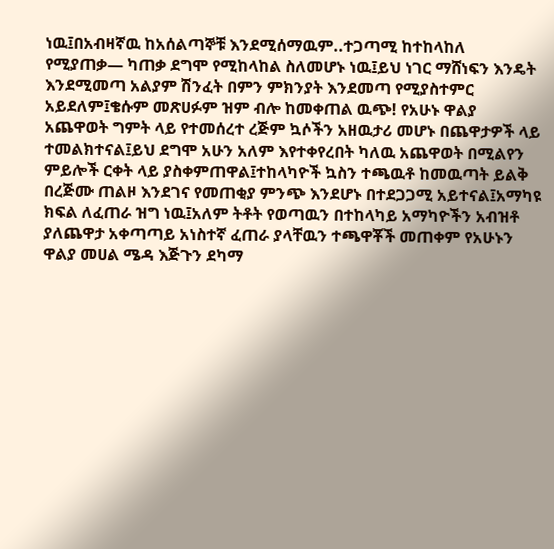ነዉ፤በአብዛኛዉ ከአሰልጣኞቹ እንደሚሰማዉም..ተጋጣሚ ከተከላከለ የሚያጠቃ— ካጠቃ ደግሞ የሚከላከል ስለመሆኑ ነዉ፤ይህ ነገር ማሸነፍን እንዴት እንደሚመጣ አልያም ሽንፈት በምን ምክንያት እንደመጣ የሚያስተምር አይደለም፤ቄሱም መጽሀፉም ዝም ብሎ ከመቀጠል ዉጭ! የአሁኑ ዋልያ አጨዋወት ግምት ላይ የተመሰረተ ረጅም ኳሶችን አዘዉታሪ መሆኑ በጨዋታዎች ላይ ተመልክተናል፤ይህ ደግሞ አሁን አለም እየተቀየረበት ካለዉ አጨዋወት በሚልየን ምይሎች ርቀት ላይ ያስቀምጠዋል፤ተከላካዮች ኳስን ተጫዉቶ ከመዉጣት ይልቅ በረጅሙ ጠልዞ እንደገና የመጠቂያ ምንጭ እንደሆኑ በተደጋጋሚ አይተናል፤አማካዩ ክፍል ለፈጠራ ዝግ ነዉ፤አለም ትቶት የወጣዉን በተከላካይ አማካዮችን አብዝቶ ያለጨዋታ አቀጣጣይ አነስተኛ ፈጠራ ያላቸዉን ተጫዋቾች መጠቀም የአሁኑን ዋልያ መሀል ሜዳ እጅጉን ደካማ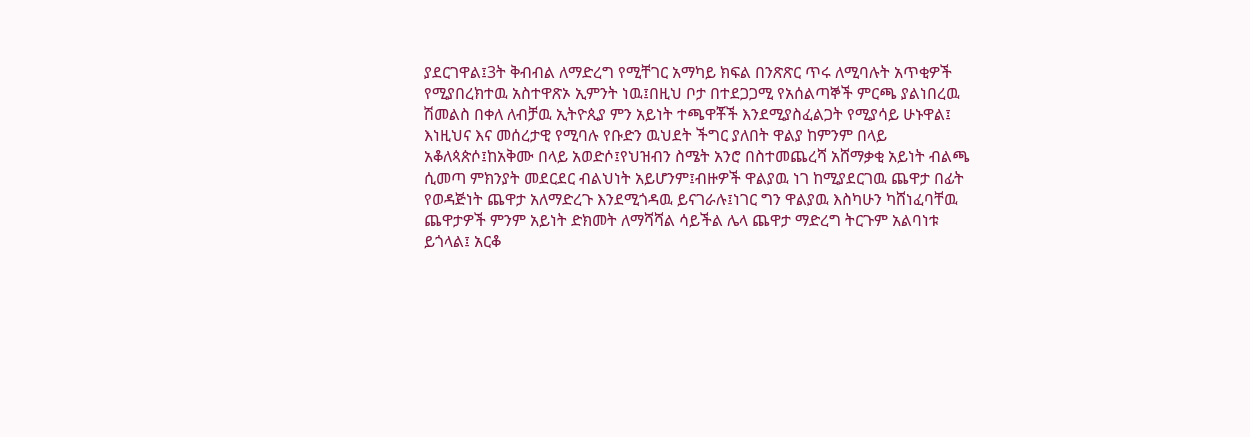ያደርገዋል፤3ት ቅብብል ለማድረግ የሚቸገር አማካይ ክፍል በንጽጽር ጥሩ ለሚባሉት አጥቂዎች የሚያበረክተዉ አስተዋጽኦ ኢምንት ነዉ፤በዚህ ቦታ በተደጋጋሚ የአሰልጣኞች ምርጫ ያልነበረዉ ሽመልስ በቀለ ለብቻዉ ኢትዮጲያ ምን አይነት ተጫዋቾች እንደሚያስፈልጋት የሚያሳይ ሁኑዋል፤ እነዚህና እና መሰረታዊ የሚባሉ የቡድን ዉህደት ችግር ያለበት ዋልያ ከምንም በላይ አቆለጳጵሶ፤ከአቅሙ በላይ አወድሶ፤የህዝብን ስሜት አንሮ በስተመጨረሻ አሸማቃቂ አይነት ብልጫ ሲመጣ ምክንያት መደርደር ብልህነት አይሆንም፤ብዙዎች ዋልያዉ ነገ ከሚያደርገዉ ጨዋታ በፊት የወዳጅነት ጨዋታ አለማድረጉ እንደሚጎዳዉ ይናገራሉ፤ነገር ግን ዋልያዉ እስካሁን ካሸነፈባቸዉ ጨዋታዎች ምንም አይነት ድክመት ለማሻሻል ሳይችል ሌላ ጨዋታ ማድረግ ትርጉም አልባነቱ ይጎላል፤ አርቆ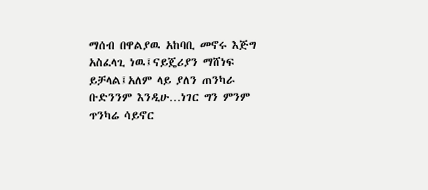ማሰብ በዋልያዉ አከባቢ መኖሩ እጅግ አስፈላጊ ነዉ፤ናይጄሪያን ማሸነፍ ይቻላል፤አለም ላይ ያለን ጠንካራ ቡድንንም እንዲሁ…ነገር ግን ምንም ጥንካሬ ሳይኖር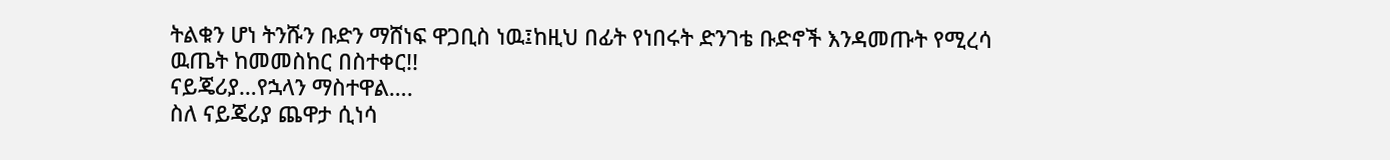ትልቁን ሆነ ትንሹን ቡድን ማሸነፍ ዋጋቢስ ነዉ፤ከዚህ በፊት የነበሩት ድንገቴ ቡድኖች እንዳመጡት የሚረሳ ዉጤት ከመመስከር በስተቀር!!
ናይጄሪያ…የኋላን ማስተዋል….
ስለ ናይጄሪያ ጨዋታ ሲነሳ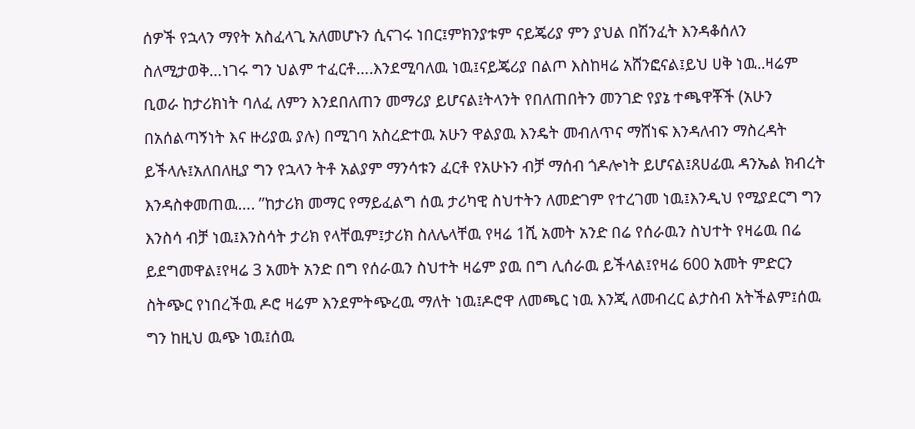ሰዎች የኋላን ማየት አስፈላጊ አለመሆኑን ሲናገሩ ነበር፤ምክንያቱም ናይጄሪያ ምን ያህል በሽንፈት እንዳቆሰለን ስለሚታወቅ…ነገሩ ግን ህልም ተፈርቶ….እንደሚባለዉ ነዉ፤ናይጄሪያ በልጦ እስከዛሬ አሸንፎናል፤ይህ ሀቅ ነዉ..ዛሬም ቢወራ ከታሪክነት ባለፈ ለምን እንደበለጠን መማሪያ ይሆናል፤ትላንት የበለጠበትን መንገድ የያኔ ተጫዋቾች (አሁን በአሰልጣኝነት እና ዙሪያዉ ያሉ) በሚገባ አስረድተዉ አሁን ዋልያዉ እንዴት መብለጥና ማሸነፍ እንዳለብን ማስረዳት ይችላሉ፤አለበለዚያ ግን የኋላን ትቶ አልያም ማንሳቱን ፈርቶ የአሁኑን ብቻ ማሰብ ጎዶሎነት ይሆናል፤ጸሀፊዉ ዳንኤል ክብረት እንዳስቀመጠዉ…. ’’ከታሪክ መማር የማይፈልግ ሰዉ ታሪካዊ ስህተትን ለመድገም የተረገመ ነዉ፤እንዲህ የሚያደርግ ግን እንስሳ ብቻ ነዉ፤እንስሳት ታሪክ የላቸዉም፤ታሪክ ስለሌላቸዉ የዛሬ 1ሺ አመት አንድ በሬ የሰራዉን ስህተት የዛሬዉ በሬ ይደግመዋል፤የዛሬ 3 አመት አንድ በግ የሰራዉን ስህተት ዛሬም ያዉ በግ ሊሰራዉ ይችላል፤የዛሬ 600 አመት ምድርን ስትጭር የነበረችዉ ዶሮ ዛሬም እንደምትጭረዉ ማለት ነዉ፤ዶሮዋ ለመጫር ነዉ እንጂ ለመብረር ልታስብ አትችልም፤ሰዉ ግን ከዚህ ዉጭ ነዉ፤ሰዉ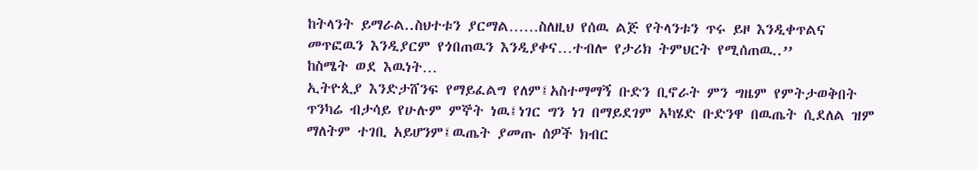ከትላንት ይማራል..ስህተቱን ያርማል……ስለዚህ የሰዉ ልጅ የትላንቱን ጥሩ ይዞ እንዲቀጥልና መጥፎዉን እንዲያርም የጎበጠዉን እንዲያቀና…ተብሎ የታሪክ ትምህርት የሚሰጠዉ..’’
ከስሜት ወደ እዉነት…
ኢትዮጲያ እንድታሸንፍ የማይፈልግ የለም፤አስተማማኝ ቡድን ቢኖራት ምን ግዜም የምትታወቅበት ጥንካሬ ብታሳይ የሁሉም ምኞት ነዉ፤ነገር ግን ነገ በማይደገም አካሄድ ቡድንዋ በዉጤት ሲደለል ዝም ማለትም ተገቢ አይሆንም፤ዉጤት ያመጡ ሰዎች ክብር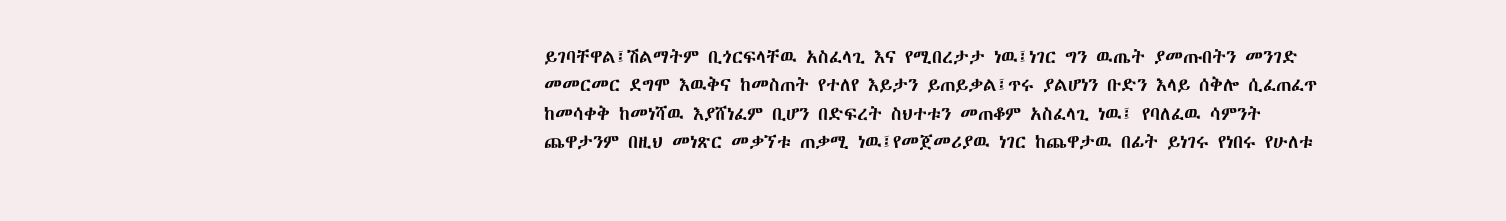ይገባቸዋል፤ሽልማትም ቢጎርፍላቸዉ አስፈላጊ እና የሚበረታታ ነዉ፤ነገር ግን ዉጤት ያመጡበትን መንገድ መመርመር ደግሞ እዉቅና ከመስጠት የተለየ እይታን ይጠይቃል፤ጥሩ ያልሆነን ቡድን እላይ ሰቅሎ ሲፈጠፈጥ ከመሳቀቅ ከመነሻዉ እያሸነፈም ቢሆን በድፍረት ስህተቱን መጠቆም አስፈላጊ ነዉ፤ የባለፈዉ ሳምንት ጨዋታንም በዚህ መነጽር መቃኘቱ ጠቃሚ ነዉ፤የመጀመሪያዉ ነገር ከጨዋታዉ በፊት ይነገሩ የነበሩ የሁለቱ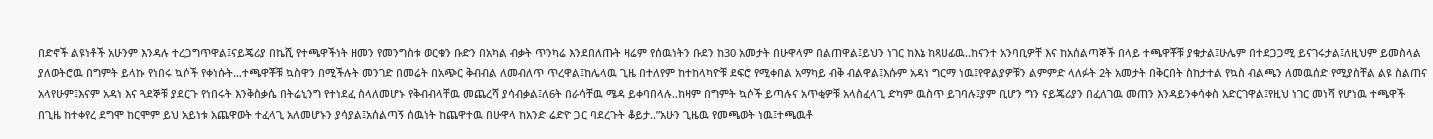በድኖች ልዩነቶች አሁንም እንዳሉ ተረጋግጥዋል፤ናይጄሪያ በኬሺ የተጫዋችነት ዘመን የመንግስቱ ወርቁን ቡድን በአካል ብቃት ጥንካሬ እንደበለጡት ዛሬም የሰዉነትን ቡደን ከ30 አመታት በሁዋላም በልጠዋል፤ይህን ነገር ከእኔ ከጻሀፊዉ..ከናንተ አንባቢዎቸ እና ከአሰልጣኞች በላይ ተጫዋቾቹ ያቁታል፤ሁሌም በተደጋጋሚ ይናገሩታል፤ለዚህም ይመስላል ያለወትሮዉ በግምት ይላኩ የነበሩ ኳሶች የቀነሱት…ተጫዋቾቹ ኳስዋን በሚችሉት መንገድ በመሬት በአጭር ቅብብል ለመብለጥ ጥረዋል፤ከሌላዉ ጊዜ በተለየም ከተከላካዮቹ ደፍሮ የሚቀበል አማካይ ብቅ ብልዋል፤እሱም አዳነ ግርማ ነዉ፤የዋልያዎቹን ልምምድ ላለፉት 2ት አመታት በቅርበት ስከታተል የኳስ ብልጫን ለመዉሰድ የሚያስቸል ልዩ ስልጠና አላየሁም፤እናም አዳነ እና ጓደኞቹ ያደርጉ የነበሩት እንቅስቃሴ በትሬኒንግ የተነደፈ ስላለመሆኑ የቅብብላቸዉ መጨረሻ ያሳብቃል፤ለ6ት በራሳቸዉ ሜዳ ይቀባበላሉ..ከዛም በግምት ኳሶች ይጣሉና አጥቂዎቹ አላስፈላጊ ድካም ዉስጥ ይገባሉ፤ያም ቢሆን ግን ናይጄሪያን በፈለገዉ መጠን እንዳይንቀሳቀስ አድርገዋል፤የዚህ ነገር መነሻ የሆነዉ ተጫዋች በጊዜ ከተቀየረ ደግሞ ከርሞም ይህ አይነቱ አጨዋወት ተፈላጊ አለመሆኑን ያሳያል፤አሰልጣኝ ሰዉነት ከጨዋተዉ በሁዋላ ከአንድ ሬድዮ ጋር ባደረጉት ቆይታ..”አሁን ጊዜዉ የመጫወት ነዉ፤ተጫዉቶ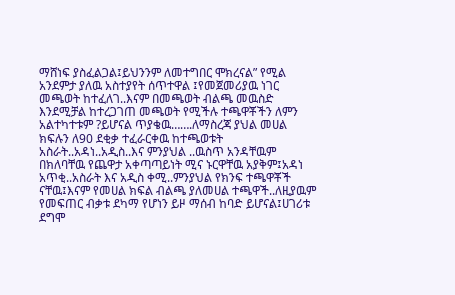ማሸነፍ ያስፈልጋል፤ይህንንም ለመተግበር ሞክረናል” የሚል አንደምታ ያለዉ አስተያየት ሰጥተዋል ፤የመጀመሪያዉ ነገር መጫወት ከተፈለገ..እናም በመጫወት ብልጫ መዉስድ እንደሚቻል ከተረጋገጠ መጫወት የሚችሉ ተጫዋቾችን ለምን አልተካተቱም ?ይሆናል ጥያቄዉ…….ለማስረጃ ያህል መሀል ክፍሉን ለ90 ደቂቃ ተፈራርቀዉ ከተጫወቱት አስራት..አዳነ..አዲስ..እና ምንያህል ..ዉስጥ አንዳቸዉም በክለባቸዉ የጨዋታ አቀጣጣይነት ሚና ኑርዋቸዉ አያቅም፤አዳነ አጥቂ..አስራት እና አዲስ ቀሚ..ምንያህል የክንፍ ተጫዋቾች ናቸዉ፤እናም የመሀል ክፍል ብልጫ ያለመሀል ተጫዋች..ለዚያዉም የመፍጠር ብቃቱ ደካማ የሆነን ይዞ ማሰብ ከባድ ይሆናል፤ሀገሪቱ ደግሞ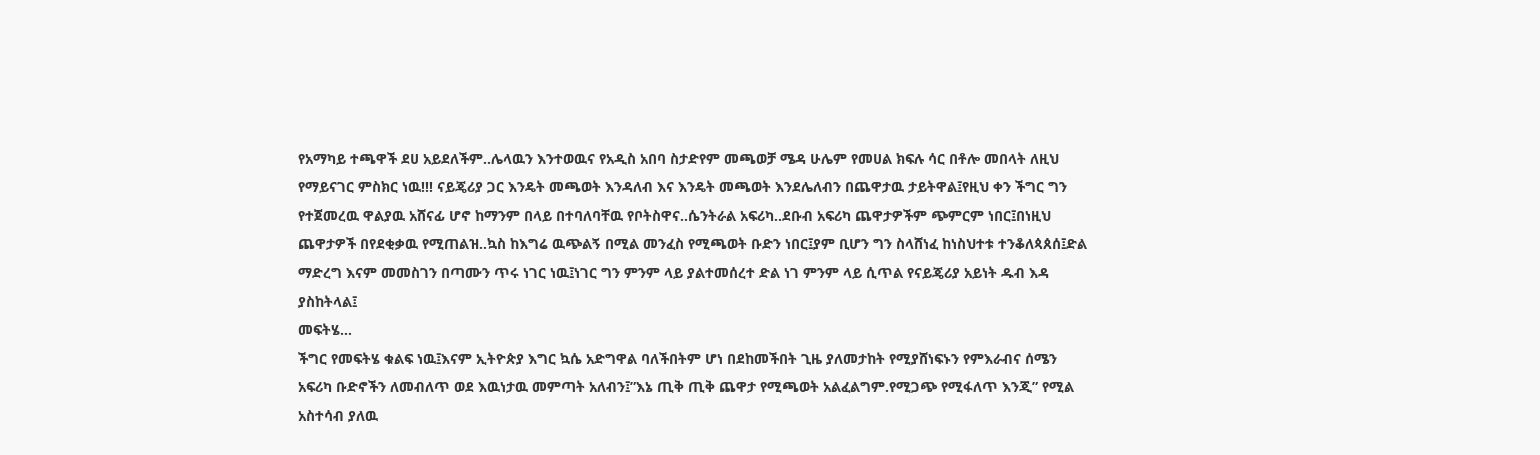የአማካይ ተጫዋች ደሀ አይደለችም..ሌላዉን እንተወዉና የአዲስ አበባ ስታድየም መጫወቻ ሜዳ ሁሌም የመሀል ክፍሉ ሳር በቶሎ መበላት ለዚህ የማይናገር ምስክር ነዉ!!! ናይጄሪያ ጋር እንዴት መጫወት እንዳለብ እና እንዴት መጫወት እንደሌለብን በጨዋታዉ ታይትዋል፤የዚህ ቀን ችግር ግን የተጀመረዉ ዋልያዉ አሸናፊ ሆኖ ከማንም በላይ በተባለባቸዉ የቦትስዋና..ሴንትራል አፍሪካ..ደቡብ አፍሪካ ጨዋታዎችም ጭምርም ነበር፤በነዚህ ጨዋታዎች በየደቂቃዉ የሚጠልዝ..ኳስ ከእግሬ ዉጭልኝ በሚል መንፈስ የሚጫወት ቡድን ነበር፤ያም ቢሆን ግን ስላሸነፈ ከነስህተቱ ተንቆለጳጰሰ፤ድል ማድረግ እናም መመስገን በጣሙን ጥሩ ነገር ነዉ፤ነገር ግን ምንም ላይ ያልተመሰረተ ድል ነገ ምንም ላይ ሲጥል የናይጄሪያ አይነት ዱብ እዳ ያስከትላል፤
መፍትሄ…
ችግር የመፍትሄ ቁልፍ ነዉ፤እናም ኢትዮጵያ እግር ኳሴ አድግዋል ባለችበትም ሆነ በደከመችበት ጊዜ ያለመታከት የሚያሸነፍኑን የምእራብና ሰሜን አፍሪካ ቡድኖችን ለመብለጥ ወደ እዉነታዉ መምጣት አለብን፤”እኔ ጢቅ ጢቅ ጨዋታ የሚጫወት አልፈልግም.የሚጋጭ የሚፋለጥ እንጂ” የሚል አስተሳብ ያለዉ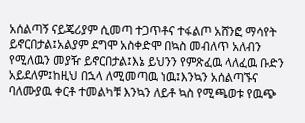አሰልጣኝ ናይጄሪያም ሲመጣ ተጋጥቶና ተፋልጦ አሸንፎ ማሳየት ይኖርበታል፤አልያም ደግሞ አስቀድሞ በኳስ መብለጥ አለብን የሚለዉን መያዥ ይኖርበታል፤እኔ ይህንን የምጽፈዉ ላለፈዉ ቡድን አይደለም፤ከዚህ በኋላ ለሚመጣዉ ነዉ፤እንኳን አሰልጣኙና ባለሙያዉ ቀርቶ ተመልካቹ እንኳን ለይቶ ኳስ የሚጫወቱ የዉጭ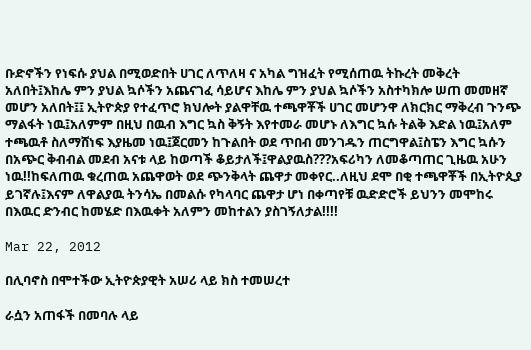ቡድኖችን የነፍሱ ያህል በሚወድበት ሀገር ለጥለዛ ና አካል ግዝፈት የሚሰጠዉ ትኩረት መቅረት አለበት፤እከሌ ምን ያህል ኳሶችን አጨናገፈ ሳይሆና እከሌ ምን ያህል ኳሶችን አስተካክሎ ሠጠ መመዘኛ መሆን አለበት፤፤ ኢትዮጵያ የተፈጥሮ ክህሎት ያልዋቸዉ ተጫዋቾች ሀገር መሆንዋ ለክርክር ማቅረብ ጉንጭ ማልፋት ነዉ፤አለምም በዚህ በዉብ እግር ኳስ ቅኝት እየተመራ መሆኑ ለእግር ኳሱ ትልቅ እድል ነዉ፤አለም ተጫዉቶ ስለማሸነፍ እያዜመ ነዉ፤ጀርመን ከጉልበት ወደ ጥበብ መንገዱን ጠርግዋል፤ስፔን እግር ኳሱን በአጭር ቅብብል መደብ አናቱ ላይ ከወጣች ቆይታለች፤ዋልያዉስ???አፍሪካን ለመቆጣጠር ጊዜዉ አሁን ነዉ!!ከፍለጠዉ ቁረጠዉ አጨዋወት ወደ ጭንቅላት ጨዋታ መቀየር..ለዚህ ደሞ በቂ ተጫዋቾች በኢትዮጲያ ይገኛሉ፤እናም ለዋልያዉ ትንሳኤ በመልሱ የካላባር ጨዋታ ሆነ በቀጣየቹ ዉድድሮች ይህንን መሞከሩ በእዉር ድንብር ከመሄድ በእዉቀት አለምን መከተልን ያስገኝለታል!!!!

Mar 22, 2012

በሊባኖስ በሞተችው ኢትዮጵያዊት አሠሪ ላይ ክስ ተመሠረተ

ራሷን አጠፋች በመባሉ ላይ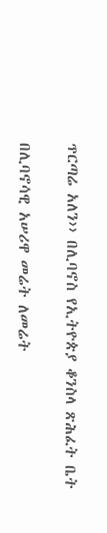ጥርጣሬ አለን›› በሊባኖስ የኢትዮጵያ ቆንስላ ጽሕፈት ቤት

በሊባኖሳዊ አሠሪዋ መሬት ለመሬት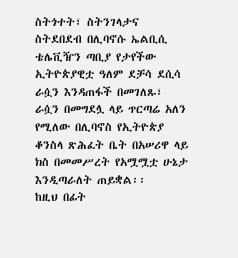ስትጎተት፣ ስትንገላታና ስትደበደብ በሊባኖሱ ኤልቢሲ ቴሌቪዥን ጣቢያ የታየችው ኢትዮጵያዊቷ ዓለም ደቻሳ ደሲሳ ራሷን እንዳጠፋች በመገለጹ፣ ራሷን በመግደሏ ላይ ጥርጣሬ አለን የሚለው በሊባኖስ የኢትዮጵያ ቆንስላ ጽሕፈት ቤት በአሠሪዋ ላይ ክስ በመመሥረት የአሟሟቷ ሁኔታ እንዲጣራለት ጠይቋል፡፡
ከዚህ በፊት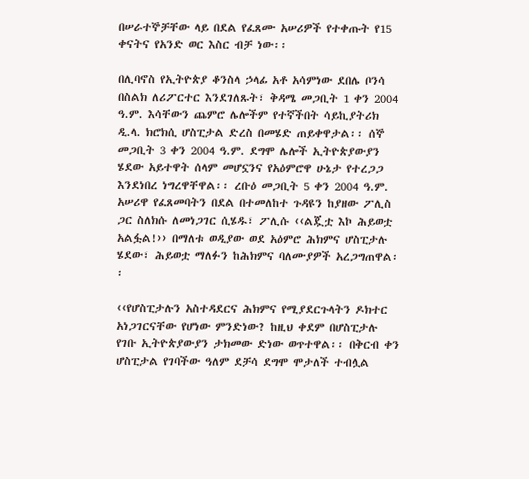በሠራተኞቻቸው ላይ በደል የፈጸሙ አሠሪዎች የተቀጡት የ15 ቀናትና የአንድ ወር እስር ብቻ ነው፡፡

በሊባኖስ የኢትዮጵያ ቆንስላ ኃላፊ አቶ አሳምነው ደበሌ ቦንሳ በስልክ ለሪፖርተር እንደገለጹት፣ ቅዳሜ መጋቢት 1 ቀን 2004 ዓ.ም. እሳቸውን ጨምሮ ሌሎችም የተኛችበት ሳይኪያትሪክ ዲ.ላ. ክሮክሲ ሆስፒታል ድረስ በመሄድ ጠይቀዋታል፡፡ ሰኞ መጋቢት 3 ቀን 2004 ዓ.ም. ደግሞ ሌሎች ኢትዮጵያውያን ሄደው አይተዋት ሰላም መሆኗንና የአዕምሮዋ ሁኔታ የተረጋጋ እንደነበረ ነግረዋቸዋል፡፡ ረቡዕ መጋቢት 5 ቀን 2004 ዓ.ም. አሠሪዋ የፈጸመባትን በደል በተመለከተ ጉዳዩን ከያዘው ፖሊስ ጋር ስለክሱ ለመነጋገር ሲሄዱ፣ ፖሊሱ ‹‹ልጇቷ እኮ ሕይወቷ አልፏል!›› በማለቱ ወዲያው ወደ አዕምሮ ሕክምና ሆስፒታሉ ሄደው፣ ሕይወቷ ማለፉን ከሕክምና ባለሙያዎች አረጋግጠዋል፡፡

‹‹የሆስፒታሉን አስተዳደርና ሕክምና የሚያደርጉላትን ዶክተር አነጋገርናቸው የሆነው ምንድነው? ከዚህ ቀደም በሆስፒታሉ የገቡ ኢትዮጵያውያን ታክመው ድነው ወጥተዋል፡፡ በቅርብ ቀን ሆስፒታል የገባችው ዓለም ደቻሳ ደግሞ ሞታለች ተብሏል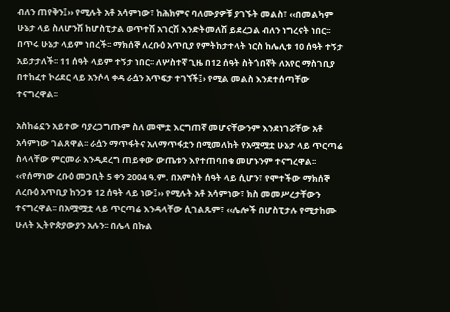ብለን ጠየቅን፤›› የሚሉት አቶ አሳምነው፣ ከሕክምና ባለሙያዎቹ ያገኙት መልስ፣ ‹‹በመልካም ሁኔታ ላይ ስለሆንሽ ከሆስፒታል ወጥተሽ አገርሽ እንድትመለሽ ይደረጋል ብለን ነግረናት ነበር፡፡ በጥሩ ሁኔታ ላይም ነበረች፡፡ ማክሰኞ ለረቡዕ አጥቢያ የምትከታተላት ነርስ ከሌሊቱ 10 ሰዓት ተኝታ አይታታለች፡፡ 11 ሰዓት ላይም ተኝታ ነበር፡፡ ለሦስተኛ ጊዜ በ12 ሰዓት ስትጎበኛት ለአየር ማስገቢያ በተከፈተ ኮሪደር ላይ አንሶላ ቀዳ ራሷን አጥፍታ ተገኘች፤› የሚል መልስ እንደተሰጣቸው ተናግረዋል፡፡

አስከሬኗን አይተው ባያረጋግጡም ስለ መሞቷ እርግጠኛ መሆናቸውንም እንደነገሯቸው አቶ አሳምነው ገልጸዋል፡፡ ራሷን ማጥፋትና አለማጥፋቷን በሚመለከት የአሟሟቷ ሁኔታ ላይ ጥርጣሬ ስላላቸው ምርመራ እንዲደረግ ጠይቀው ውጤቱን እየተጠባበቁ መሆኑንም ተናግረዋል፡፡ ‹‹የሰማነው ረቡዕ መጋቢት 5 ቀን 2004 ዓ.ም. በአምስት ሰዓት ላይ ሲሆን፣ የሞተችው ማክሰኞ ለረቡዕ አጥቢያ ከንጋቱ 12 ሰዓት ላይ ነው፤›› የሚሉት አቶ አሳምነው፣ ክስ መመሥረታቸውን ተናግረዋል፡፡ በአሟሟቷ ላይ ጥርጣሬ እንዳላቸው ሲገልጹም፣ ‹‹ሌሎች በሆስፒታሉ የሚታከሙ ሁለት ኢትዮጵያውያን አሉን፡፡ በሌላ በኩል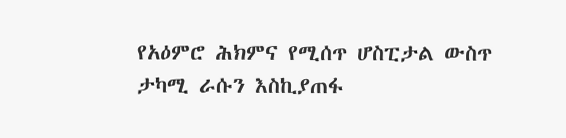የአዕምሮ ሕክምና የሚሰጥ ሆስፒታል ውስጥ ታካሚ ራሱን እስኪያጠፋ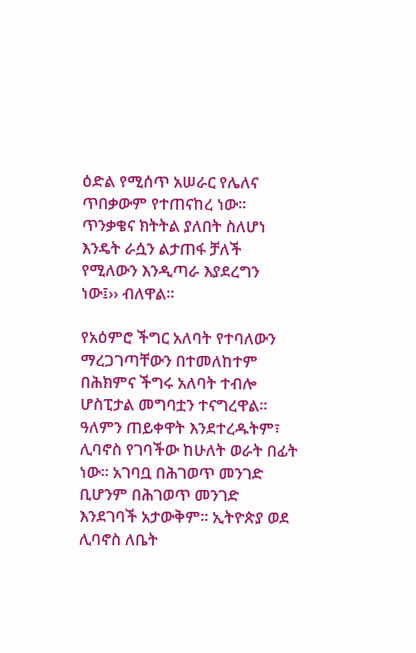ዕድል የሚሰጥ አሠራር የሌለና ጥበቃውም የተጠናከረ ነው፡፡ ጥንቃቄና ክትትል ያለበት ስለሆነ እንዴት ራሷን ልታጠፋ ቻለች የሚለውን እንዲጣራ እያደረግን ነው፤›› ብለዋል፡፡

የአዕምሮ ችግር አለባት የተባለውን ማረጋገጣቸውን በተመለከተም በሕክምና ችግሩ አለባት ተብሎ ሆስፒታል መግባቷን ተናግረዋል፡፡ ዓለምን ጠይቀዋት እንደተረዱትም፣ ሊባኖስ የገባችው ከሁለት ወራት በፊት ነው፡፡ አገባቧ በሕገወጥ መንገድ ቢሆንም በሕገወጥ መንገድ እንደገባች አታውቅም፡፡ ኢትዮጵያ ወደ ሊባኖስ ለቤት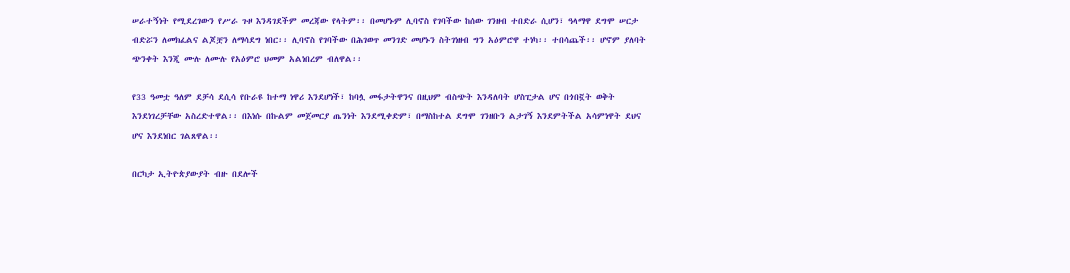ሠራተኝነት የሚደረገውን የሥራ ጉዞ እንዳገደችም መረጃው የላትም፡፡ በመሆኑም ሊባኖስ የገባችው ከሰው ገንዘብ ተበድራ ሲሆን፣ ዓላማዋ ደግሞ ሠርታ ብድሯን ለመክፈልና ልጆቿን ለማሳደግ ነበር፡፡ ሊባኖስ የገባችው በሕገወጥ መንገድ መሆኑን ስትገነዘብ ግን አዕምሮዋ ተነካ፡፡ ተበሳጨች፡፡ ሆኖም ያለባት ጭንቀት እንጂ ሙሉ ለሙሉ የአዕምሮ ህመም አልነበረም ብለዋል፡፡

የ33 ዓመቷ ዓለም ደቻሳ ደሲሳ የቡራዩ ከተማ ነዋሪ እንደሆነች፣ ከባሏ መፋታትዋንና በዚህም ብስጭት እንዳለባት ሆስፒታል ሆና በጎበኟት ወቅት እንደነገረቻቸው አስረድተዋል፡፡ በእነሱ በኩልም መጀመርያ ጤንነት እንደሚቀድም፣ በማስከተል ደግሞ ገንዘቡን ልታገኝ እንደምትችል አሳምነዋት ደህና ሆና እንደነበር ገልጸዋል፡፡

በርካታ ኢትዮጵያውያት ብዙ በደሎች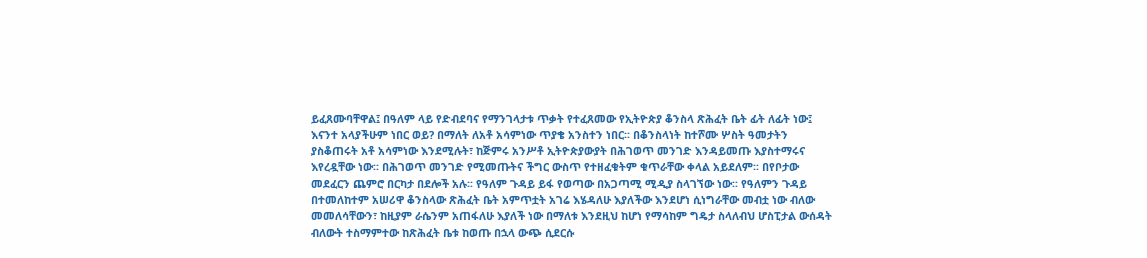ይፈጸሙባቸዋል፤ በዓለም ላይ የድብደባና የማንገላታቱ ጥቃት የተፈጸመው የኢትዮጵያ ቆንስላ ጽሕፈት ቤት ፊት ለፊት ነው፤ እናንተ አላያችሁም ነበር ወይ? በማለት ለአቶ አሳምነው ጥያቄ አንስተን ነበር፡፡ በቆንስላነት ከተሾሙ ሦስት ዓመታትን ያስቆጠሩት አቶ አሳምነው እንደሚሉት፣ ከጅምሩ አንሥቶ ኢትዮጵያውያት በሕገወጥ መንገድ እንዳይመጡ እያስተማሩና እየረዷቸው ነው፡፡ በሕገወጥ መንገድ የሚመጡትና ችግር ውስጥ የተዘፈቁትም ቁጥራቸው ቀላል አይደለም፡፡ በየቦታው መደፈርን ጨምሮ በርካታ በደሎች አሉ፡፡ የዓለም ጉዳይ ይፋ የወጣው በአጋጣሚ ሚዲያ ስላገኘው ነው፡፡ የዓለምን ጉዳይ በተመለከተም አሠሪዋ ቆንስላው ጽሕፈት ቤት አምጥቷት አገሬ እሄዳለሁ እያለችው እንደሆነ ሲነግራቸው መብቷ ነው ብለው መመለሳቸውን፣ ከዚያም ራሴንም አጠፋለሁ እያለች ነው በማለቱ እንደዚህ ከሆነ የማሳከም ግዴታ ስላለብህ ሆስፒታል ውሰዳት ብለውት ተስማምተው ከጽሕፈት ቤቱ ከወጡ በኋላ ውጭ ሲደርሱ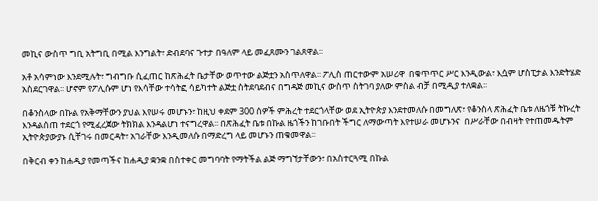መኪና ውስጥ ግቢ አትግቢ በሚል እንግልት፣ ድብደባና ጉተታ በዓለም ላይ መፈጸሙን ገልጸዋል፡፡

አቶ አሳምነው እንደሚሉት፣ ግብግቡ ሲፈጠር ከጽሕፈት ቤታቸው ወጥተው ልጅቷን አስጥለዋል፡፡ ፖሊስ ጠርተውም አሠሪዋ  በቁጥጥር ሥር እንዲውል፣ እሷም ሆስፒታል እንድትሄድ አስደርገዋል፡፡ ሆኖም የፖሊሱም ሆነ የእሳቸው ተሳትፎ ሳይካተት ልጅቷ ስትደባደብና በግዳጅ መኪና ውስጥ ስትገባ ያለው ምስል ብቻ በሚዲያ ተለቋል፡፡

በቆንስላው በኩል የአቅማቸውን ያህል እየሠሩ መሆኑን፣ ከዚህ ቀደም 300 ሰዎች ምሕረት ተደርጎላቸው ወደ ኢትዮጵያ እንደተመለሱ በመግለጽ፣ የቆንስላ ጽሕፈት ቤቱ ለዜጎቹ ትኩረት እንዳልሰጠ ተደርጎ የሚፈረጀው ትክክል እንዳልሆነ ተናግረዋል፡፡ በጽሕፈት ቤቱ በኩል ዜጎችን ከገቡበት ችግር ለማውጣት እየተሠራ መሆኑንና  በሥራቸው በብዛት የተጠመዱትም ኢትዮጵያውያኑ ሲቸገሩ በመርዳት፣ አገራቸው እንዲመለሱ በማድረግ ላይ መሆኑን ጠቁመዋል፡፡

በቅርብ ቀን ከሐዲያ የመጣችና ከሐዲያ ቋንቋ በስተቀር መግባባት የማትችል ልጅ ማግኘታቸውን፣ በአስተርጓሚ በኩል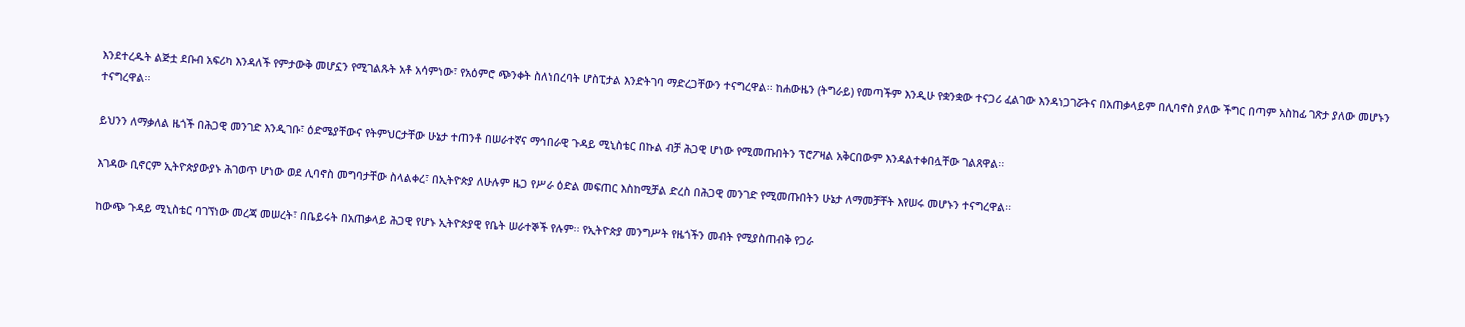እንደተረዱት ልጅቷ ደቡብ አፍሪካ እንዳለች የምታውቅ መሆኗን የሚገልጹት አቶ አሳምነው፣ የአዕምሮ ጭንቀት ስለነበረባት ሆስፒታል እንድትገባ ማድረጋቸውን ተናግረዋል፡፡ ከሐውዜን (ትግራይ) የመጣችም እንዲሁ የቋንቋው ተናጋሪ ፈልገው እንዳነጋገሯትና በአጠቃላይም በሊባኖስ ያለው ችግር በጣም አስከፊ ገጽታ ያለው መሆኑን ተናግረዋል፡፡

ይህንን ለማቃለል ዜጎች በሕጋዊ መንገድ እንዲገቡ፣ ዕድሜያቸውና የትምህርታቸው ሁኔታ ተጠንቶ በሠራተኛና ማኅበራዊ ጉዳይ ሚኒስቴር በኩል ብቻ ሕጋዊ ሆነው የሚመጡበትን ፕሮፖዛል አቅርበውም እንዳልተቀበሏቸው ገልጸዋል፡፡

እገዳው ቢኖርም ኢትዮጵያውያኑ ሕገወጥ ሆነው ወደ ሊባኖስ መግባታቸው ስላልቀረ፣ በኢትዮጵያ ለሁሉም ዜጋ የሥራ ዕድል መፍጠር እስከሚቻል ድረስ በሕጋዊ መንገድ የሚመጡበትን ሁኔታ ለማመቻቸት እየሠሩ መሆኑን ተናግረዋል፡፡

ከውጭ ጉዳይ ሚኒስቴር ባገኘነው መረጃ መሠረት፣ በቤይሩት በአጠቃላይ ሕጋዊ የሆኑ ኢትዮጵያዊ የቤት ሠራተኞች የሉም፡፡ የኢትዮጵያ መንግሥት የዜጎችን መብት የሚያስጠብቅ የጋራ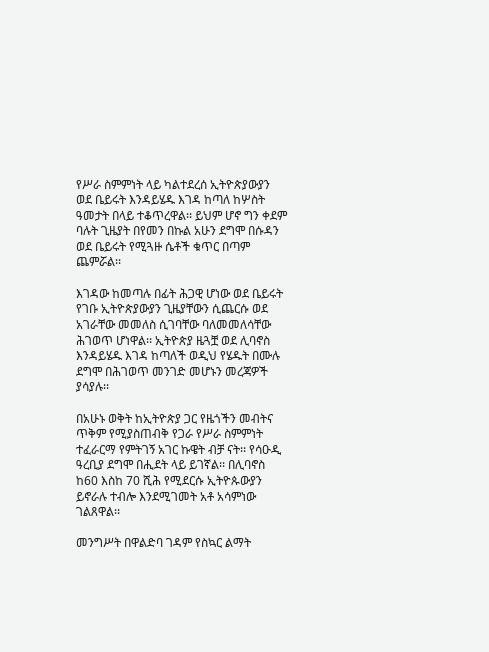የሥራ ስምምነት ላይ ካልተደረሰ ኢትዮጵያውያን ወደ ቤይሩት እንዳይሄዱ እገዳ ከጣለ ከሦስት ዓመታት በላይ ተቆጥረዋል፡፡ ይህም ሆኖ ግን ቀደም ባሉት ጊዜያት በየመን በኩል አሁን ደግሞ በሱዳን ወደ ቤይሩት የሚጓዙ ሴቶች ቁጥር በጣም ጨምሯል፡፡

እገዳው ከመጣሉ በፊት ሕጋዊ ሆነው ወደ ቤይሩት የገቡ ኢትዮጵያውያን ጊዜያቸውን ሲጨርሱ ወደ አገራቸው መመለስ ሲገባቸው ባለመመለሳቸው ሕገወጥ ሆነዋል፡፡ ኢትዮጵያ ዜጓቿ ወደ ሊባኖስ እንዳይሄዱ እገዳ ከጣለች ወዲህ የሄዱት በሙሉ ደግሞ በሕገወጥ መንገድ መሆኑን መረጃዎች ያሳያሉ፡፡

በአሁኑ ወቅት ከኢትዮጵያ ጋር የዜጎችን መብትና ጥቅም የሚያስጠብቅ የጋራ የሥራ ስምምነት ተፈራርማ የምትገኝ አገር ኩዌት ብቻ ናት፡፡ የሳዑዲ ዓረቢያ ደግሞ በሒደት ላይ ይገኛል፡፡ በሊባኖስ ከ60 እስከ 70 ሺሕ የሚደርሱ ኢትዮጱውያን ይኖራሉ ተብሎ እንደሚገመት አቶ አሳምነው ገልጸዋል፡፡

መንግሥት በዋልድባ ገዳም የስኳር ልማት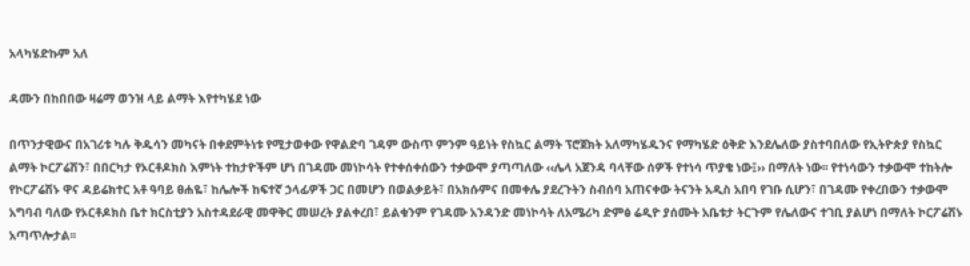አላካሄድኩም አለ

ዳሙን በከበበው ዛሬማ ወንዝ ላይ ልማት እየተካሄደ ነው

በጥንታዊውና በአገሪቱ ካሉ ቅዱሳን መካናት በቀደምትነቱ የሚታወቀው የዋልድባ ገዳም ውስጥ ምንም ዓይነት የስኳር ልማት ፕሮጀክት አለማካሄዱንና የማካሄድ ዕቅድ እንደሌለው ያስተባበለው የኢትዮጵያ የስኳር ልማት ኮርፖሬሽን፣ በበርካታ የኦርቶዶክስ እምነት ተከታዮችም ሆነ በገዳሙ መነኮሳት የተቀሰቀሰውን ተቃውሞ ያጣጣለው ‹‹ሌላ አጀንዳ ባላቸው ሰዎች የተነሳ ጥያቄ ነው፤›› በማለት ነው፡፡ የተነሳውን ተቃውሞ ተከትሎ የኮርፖሬሽኑ ዋና ዳይሬክተር አቶ ዓባይ ፀሐዬ፣ ከሌሎች ከፍተኛ ኃላፊዎች ጋር በመሆን በወልቃይት፣ በአክሱምና በመቀሌ ያደረጉትን ስብሰባ አጠናቀው ትናንት አዲስ አበባ የገቡ ሲሆን፣ በገዳሙ የቀረበውን ተቃውሞ አግባብ ባለው የኦርቶዶክስ ቤተ ክርስቲያን አስተዳደራዊ መዋቅር መሠረት ያልቀረበ፣ ይልቁንም የገዳሙ አንዳንድ መነኮሳት ለአሜሪካ ድምፅ ሬዲዮ ያሰሙት አቤቱታ ትርጉም የሌለውና ተገቢ ያልሆነ በማለት ኮርፖሬሽኑ አጣጥሎታል፡፡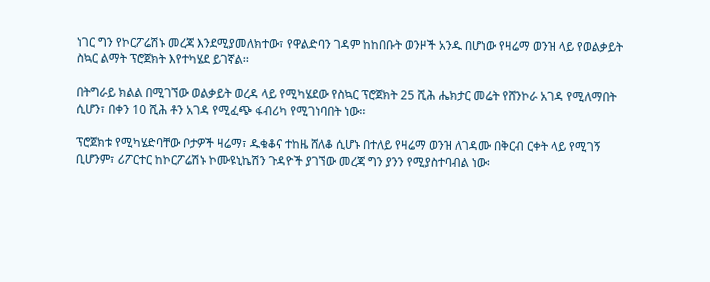ነገር ግን የኮርፖሬሽኑ መረጃ እንደሚያመለክተው፣ የዋልድባን ገዳም ከከበቡት ወንዞች አንዱ በሆነው የዛሬማ ወንዝ ላይ የወልቃይት ስኳር ልማት ፕሮጀክት እየተካሄደ ይገኛል፡፡

በትግራይ ክልል በሚገኘው ወልቃይት ወረዳ ላይ የሚካሄደው የስኳር ፕሮጀክት 25 ሺሕ ሔክታር መሬት የሸንኮራ አገዳ የሚለማበት ሲሆን፣ በቀን 10 ሺሕ ቶን አገዳ የሚፈጭ ፋብሪካ የሚገነባበት ነው፡፡

ፕሮጀክቱ የሚካሄድባቸው ቦታዎች ዛሬማ፣ ዱቁቆና ተከዜ ሸለቆ ሲሆኑ በተለይ የዛሬማ ወንዝ ለገዳሙ በቅርብ ርቀት ላይ የሚገኝ ቢሆንም፣ ሪፖርተር ከኮርፖሬሽኑ ኮሙዩኒኬሽን ጉዳዮች ያገኘው መረጃ ግን ያንን የሚያስተባብል ነው፡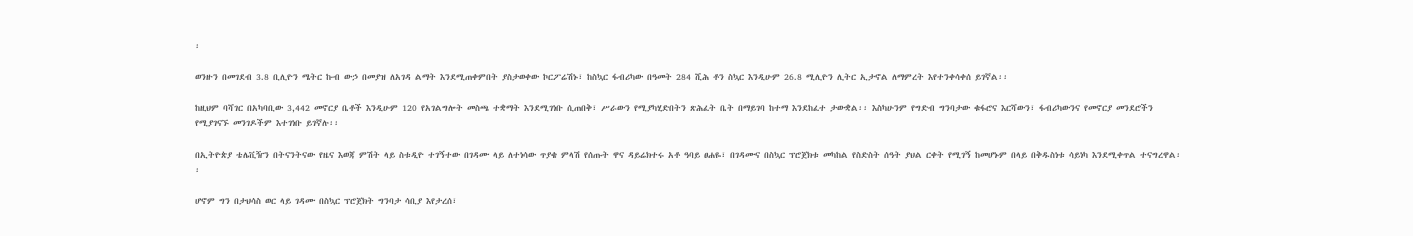፡

ወንዙን በመገደብ 3.8 ቢሊዮን ሜትር ኩብ ውኃ በመያዝ ለአገዳ ልማት እንደሚጠቀምበት ያስታወቀው ኮርፖሬሽኑ፣ ከስኳር ፋብሪካው በዓመት 284 ሺሕ ቶን ስኳር እንዲሁም 26.8 ሚሊዮን ሊትር ኢታኖል ለማምረት እየተንቀሳቀሰ ይገኛል፡፡

ከዚህም ባሻገር በአካባቢው 3,442 መኖርያ ቤቶች እንዲሁም 120 የአገልግሎት መስጫ ተቋማት እንደሚገነቡ ሲጠበቅ፣ ሥራውን የሚያካሂድበትን ጽሕፈት ቤት በማይገባ ከተማ እንደከፈተ ታውቋል፡፡ እስካሁንም የግድብ ግንባታው ቁፋሮና እርሻውን፣ ፋብሪካውንና የመኖርያ መንደሮችን የሚያገናኙ መንገዶችም እተገነቡ ይገኛሉ፡፡

በኢትዮጵያ ቴሌቪዥን በትናንትናው የዜና እወጃ ምሽት ላይ ስቱዲዮ ተገኝተው በገዳሙ ላይ ለተነሳው ጥያቄ ምላሽ የሰጡት ዋና ዳይሬክተሩ አቶ ዓባይ ፀሐዬ፣ በገዳሙና በስኳር ፕሮጀክቱ መካከል የስድስት ሰዓት ያህል ርቀት የሚገኝ ከመሆኑም በላይ በቅዱስነቱ ሳይነካ እንደሚቀጥል ተናግረዋል፡፡

ሆኖም ግን በታህሳስ ወር ላይ ገዳሙ በስኳር ፕሮጀክት ግንባታ ሳቢያ እየታረሰ፣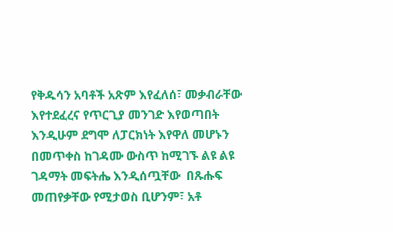የቅዱሳን አባቶች አጽም እየፈለሰ፣ መቃብራቸው እየተደፈረና የጥርጊያ መንገድ እየወጣበት እንዲሁም ደግሞ ለፓርክነት እየዋለ መሆኑን በመጥቀስ ከገዳሙ ውስጥ ከሚገኙ ልዩ ልዩ ገዳማት መፍትሔ እንዲሰጧቸው  በጹሑፍ መጠየቃቸው የሚታወስ ቢሆንም፣ አቶ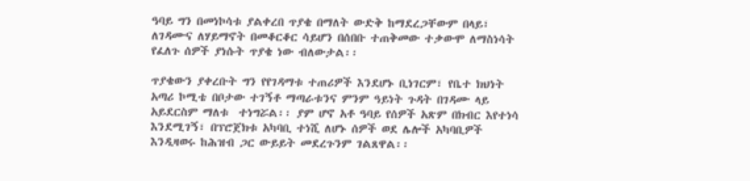ዓባይ ግን በመነኮሳቱ ያልቀረበ ጥያቄ በማለት ውድቅ ከማደረጋቸውም በላይ፣ ለገዳሙና ለሃይማኖት በመቆርቆር ሳይሆን በሰበቡ ተጠቅመው ተቃውሞ ለማስነሳት የፈለጉ ሰዎች ያነሱት ጥያቄ ነው ብለውታል፡፡

ጥያቄውን ያቀረቡት ግን የየገዳማቱ ተጠሪዎች እንደሆኑ ቢነገርም፣ የቤተ ክህነት አጣሪ ኮሚቴ በቦታው ተገኝቶ ማጣራቱንና ምንም ዓይነት ጉዳት በገዳሙ ላይ አይደርስም ማለቱ  ተነግሯል፡፡ ያም ሆኖ አቶ ዓባይ የሰዎች አጽም በክብር እየተነሳ እንደሚገኝ፣ በፕሮጀክቱ አካባቢ ተነሺ ለሆኑ ሰዎች ወደ ሌሎች አካባቢዎች እንዲዛወሩ ከሕዝብ ጋር ውይይት መደረጉንም ገልጸዋል፡፡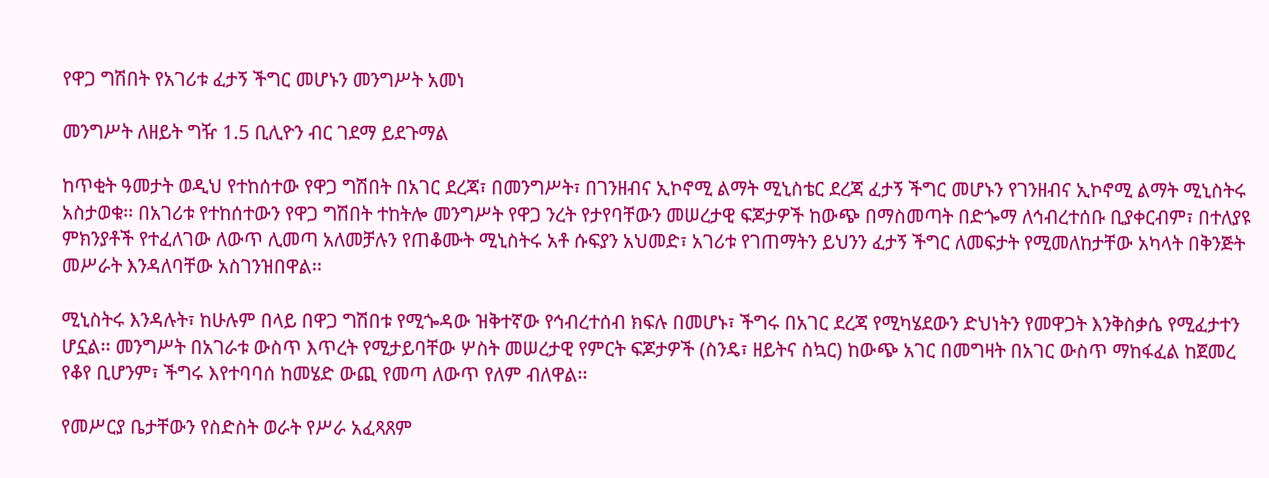የዋጋ ግሽበት የአገሪቱ ፈታኝ ችግር መሆኑን መንግሥት አመነ

መንግሥት ለዘይት ግዥ 1.5 ቢሊዮን ብር ገደማ ይደጉማል

ከጥቂት ዓመታት ወዲህ የተከሰተው የዋጋ ግሽበት በአገር ደረጃ፣ በመንግሥት፣ በገንዘብና ኢኮኖሚ ልማት ሚኒስቴር ደረጃ ፈታኝ ችግር መሆኑን የገንዘብና ኢኮኖሚ ልማት ሚኒስትሩ አስታወቁ፡፡ በአገሪቱ የተከሰተውን የዋጋ ግሽበት ተከትሎ መንግሥት የዋጋ ንረት የታየባቸውን መሠረታዊ ፍጆታዎች ከውጭ በማስመጣት በድጐማ ለኅብረተሰቡ ቢያቀርብም፣ በተለያዩ ምክንያቶች የተፈለገው ለውጥ ሊመጣ አለመቻሉን የጠቆሙት ሚኒስትሩ አቶ ሱፍያን አህመድ፣ አገሪቱ የገጠማትን ይህንን ፈታኝ ችግር ለመፍታት የሚመለከታቸው አካላት በቅንጅት መሥራት እንዳለባቸው አስገንዝበዋል፡፡

ሚኒስትሩ እንዳሉት፣ ከሁሉም በላይ በዋጋ ግሽበቱ የሚጐዳው ዝቅተኛው የኅብረተሰብ ክፍሉ በመሆኑ፣ ችግሩ በአገር ደረጃ የሚካሄደውን ድህነትን የመዋጋት እንቅስቃሴ የሚፈታተን ሆኗል፡፡ መንግሥት በአገራቱ ውስጥ እጥረት የሚታይባቸው ሦስት መሠረታዊ የምርት ፍጆታዎች (ስንዴ፣ ዘይትና ስኳር) ከውጭ አገር በመግዛት በአገር ውስጥ ማከፋፈል ከጀመረ የቆየ ቢሆንም፣ ችግሩ እየተባባሰ ከመሄድ ውጪ የመጣ ለውጥ የለም ብለዋል፡፡

የመሥርያ ቤታቸውን የስድስት ወራት የሥራ አፈጻጸም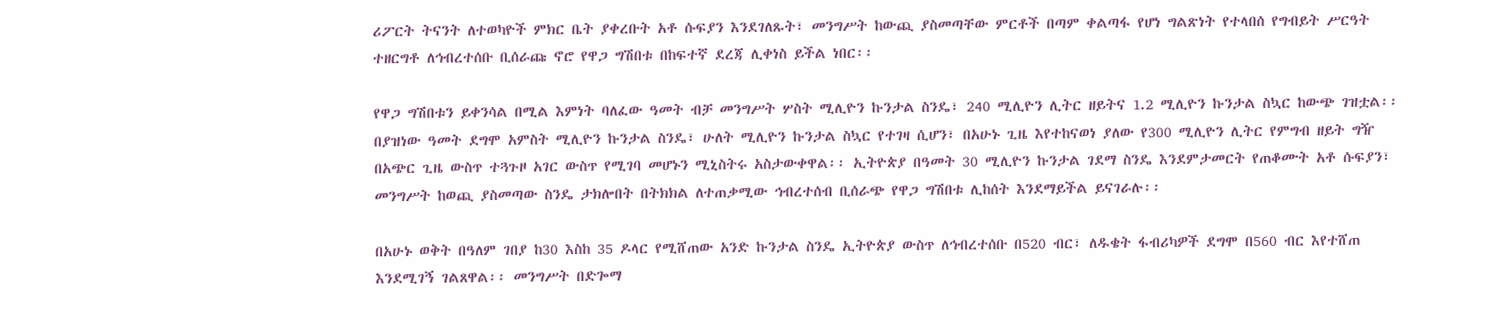ሪፖርት ትናንት ለተወካዮች ምክር ቤት ያቀረቡት አቶ ሱፍያን እንደገለጹት፣ መንግሥት ከውጪ ያስመጣቸው ምርቶች በጣም ቀልጣፋ የሆነ ግልጽነት የተላበሰ የግብይት ሥርዓት ተዘርግቶ ለኅብረተሰቡ ቢሰራጩ ኖሮ የዋጋ ግሽበቱ በከፍተኛ ደረጃ ሊቀነስ ይችል ነበር፡፡

የዋጋ ግሽበቱን ይቀንሳል በሚል እምነት ባለፈው ዓመት ብቻ መንግሥት ሦስት ሚሊዮን ኩንታል ስንዴ፣ 240 ሚሊዮን ሊትር ዘይትና 1.2 ሚሊዮን ኩንታል ስኳር ከውጭ ገዝቷል፡፡ በያዝነው ዓመት ደግሞ አምስት ሚሊዮን ኩንታል ስንዴ፣ ሁለት ሚሊዮን ኩንታል ስኳር የተገዛ ሲሆን፣ በአሁኑ ጊዜ እየተከናወነ ያለው የ300 ሚሊዮን ሊትር የምግብ ዘይት ግዥ በአጭር ጊዜ ውስጥ ተጓጉዞ አገር ውስጥ የሚገባ መሆኑን ሚኒስትሩ አስታውቀዋል፡፡ ኢትዮጵያ በዓመት 30 ሚሊዮን ኩንታል ገደማ ስንዴ እንደምታመርት የጠቆሙት አቶ ሱፍያን፣ መንግሥት ከወጪ ያስመጣው ስንዴ ታክሎበት በትክክል ለተጠቃሚው ኅብረተሰብ ቢሰራጭ የዋጋ ግሽበቱ ሊከሰት እንደማይችል ይናገራሉ፡፡

በአሁኑ ወቅት በዓለም ገበያ ከ30 እስከ 35 ዶላር የሚሸጠው አንድ ኩንታል ስንዴ ኢትዮጵያ ውስጥ ለኅብረተሰቡ በ520 ብር፣ ለዱቄት ፋብሪካዎች ደግሞ በ560 ብር እየተሸጠ እንደሚገኝ ገልጸዋል፡፡ መንግሥት በድጐማ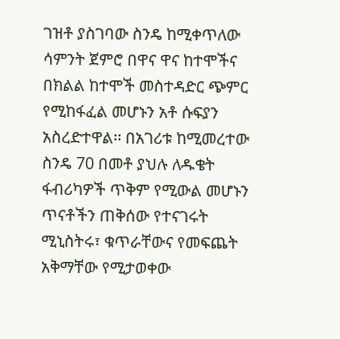ገዝቶ ያስገባው ስንዴ ከሚቀጥለው ሳምንት ጀምሮ በዋና ዋና ከተሞችና በክልል ከተሞች መስተዳድር ጭምር የሚከፋፈል መሆኑን አቶ ሱፍያን አስረድተዋል፡፡ በአገሪቱ ከሚመረተው ስንዴ 70 በመቶ ያህሉ ለዱቄት ፋብሪካዎች ጥቅም የሚውል መሆኑን ጥናቶችን ጠቅሰው የተናገሩት ሚኒስትሩ፣ ቁጥራቸውና የመፍጨት አቅማቸው የሚታወቀው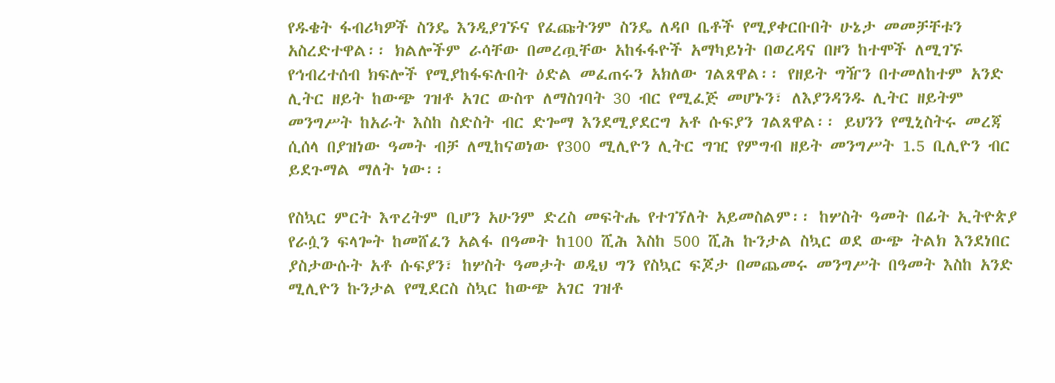የዱቄት ፋብሪካዎች ስንዴ እንዲያገኙና የፈጩትንም ስንዴ ለዳቦ ቤቶች የሚያቀርቡበት ሁኔታ መመቻቸቱን አስረድተዋል፡፡ ክልሎችም ራሳቸው በመረጧቸው አከፋፋዮች አማካይነት በወረዳና በዞን ከተሞች ለሚገኙ የኅብረተሰብ ክፍሎች የሚያከፋፍሉበት ዕድል መፈጠሩን አክለው ገልጸዋል፡፡ የዘይት ግዥን በተመለከተም አንድ ሊትር ዘይት ከውጭ ገዝቶ አገር ውስጥ ለማስገባት 30 ብር የሚፈጅ መሆኑን፣ ለእያንዳንዱ ሊትር ዘይትም መንግሥት ከአራት እስከ ስድስት ብር ድጐማ እንደሚያደርግ አቶ ሱፍያን ገልጸዋል፡፡ ይህንን የሚኒስትሩ መረጃ ሲሰላ በያዝነው ዓመት ብቻ ለሚከናወነው የ300 ሚሊዮን ሊትር ግዢ የምግብ ዘይት መንግሥት 1.5 ቢሊዮን ብር ይደጉማል ማለት ነው፡፡

የስኳር ምርት እጥረትም ቢሆን አሁንም ድረስ መፍትሔ የተገኘለት አይመስልም፡፡ ከሦስት ዓመት በፊት ኢትዮጵያ የራሷን ፍላጐት ከመሸፈን አልፋ በዓመት ከ100 ሺሕ እስከ 500 ሺሕ ኩንታል ስኳር ወደ ውጭ ትልክ እንደነበር ያስታውሱት አቶ ሱፍያን፣ ከሦስት ዓመታት ወዲህ ግን የስኳር ፍጆታ በመጨመሩ መንግሥት በዓመት እስከ አንድ ሚሊዮን ኩንታል የሚደርስ ስኳር ከውጭ አገር ገዝቶ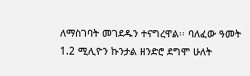ለማስገባት መገደዱን ተናግረዋል፡፡ ባለፈው ዓመት 1.2 ሚሊዮን ኩንታል ዘንድሮ ደግሞ ሁለት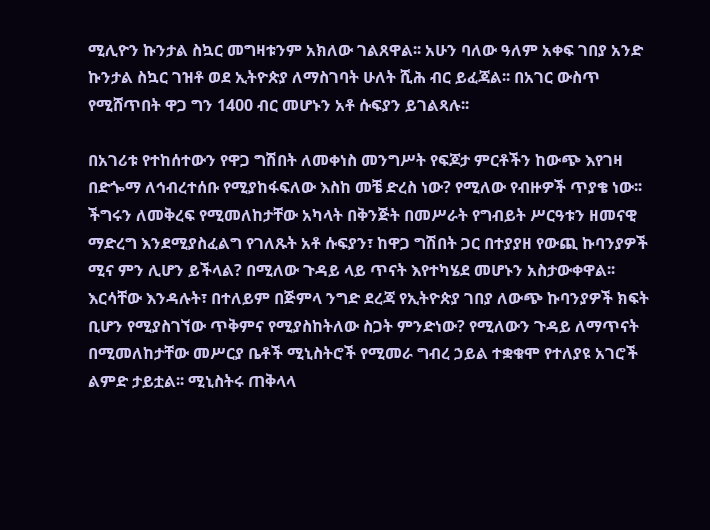ሚሊዮን ኩንታል ስኳር መግዛቱንም አክለው ገልጸዋል፡፡ አሁን ባለው ዓለም አቀፍ ገበያ አንድ ኩንታል ስኳር ገዝቶ ወደ ኢትዮጵያ ለማስገባት ሁለት ሺሕ ብር ይፈጃል፡፡ በአገር ውስጥ የሚሸጥበት ዋጋ ግን 1400 ብር መሆኑን አቶ ሱፍያን ይገልጻሉ፡፡

በአገሪቱ የተከሰተውን የዋጋ ግሽበት ለመቀነስ መንግሥት የፍጆታ ምርቶችን ከውጭ እየገዛ በድጐማ ለኅብረተሰቡ የሚያከፋፍለው እስከ መቼ ድረስ ነው? የሚለው የብዙዎች ጥያቄ ነው፡፡ ችግሩን ለመቅረፍ የሚመለከታቸው አካላት በቅንጅት በመሥራት የግብይት ሥርዓቱን ዘመናዊ ማድረግ እንደሚያስፈልግ የገለጹት አቶ ሱፍያን፣ ከዋጋ ግሽበት ጋር በተያያዘ የውጪ ኩባንያዎች ሚና ምን ሊሆን ይችላል? በሚለው ጉዳይ ላይ ጥናት እየተካሄደ መሆኑን አስታውቀዋል፡፡ እርሳቸው እንዳሉት፣ በተለይም በጅምላ ንግድ ደረጃ የኢትዮጵያ ገበያ ለውጭ ኩባንያዎች ክፍት ቢሆን የሚያስገኘው ጥቅምና የሚያስከትለው ስጋት ምንድነው? የሚለውን ጉዳይ ለማጥናት በሚመለከታቸው መሥርያ ቤቶች ሚኒስትሮች የሚመራ ግብረ ኃይል ተቋቁሞ የተለያዩ አገሮች ልምድ ታይቷል፡፡ ሚኒስትሩ ጠቅላላ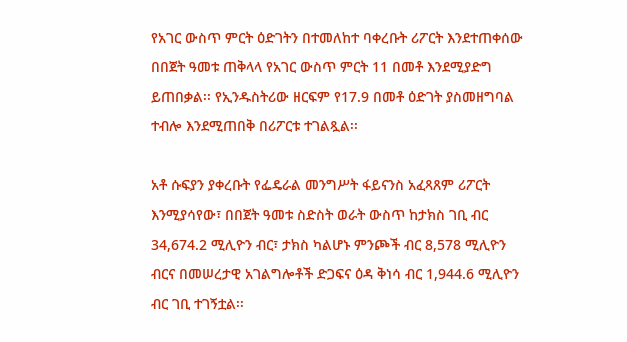የአገር ውስጥ ምርት ዕድገትን በተመለከተ ባቀረቡት ሪፖርት እንደተጠቀሰው በበጀት ዓመቱ ጠቅላላ የአገር ውስጥ ምርት 11 በመቶ እንደሚያድግ ይጠበቃል፡፡ የኢንዱስትሪው ዘርፍም የ17.9 በመቶ ዕድገት ያስመዘግባል ተብሎ እንደሚጠበቅ በሪፖርቱ ተገልጿል፡፡

አቶ ሱፍያን ያቀረቡት የፌዴራል መንግሥት ፋይናንስ አፈጻጸም ሪፖርት እንሚያሳየው፣ በበጀት ዓመቱ ስድስት ወራት ውስጥ ከታክስ ገቢ ብር 34,674.2 ሚሊዮን ብር፣ ታክስ ካልሆኑ ምንጮች ብር 8,578 ሚሊዮን ብርና በመሠረታዊ አገልግሎቶች ድጋፍና ዕዳ ቅነሳ ብር 1,944.6 ሚሊዮን ብር ገቢ ተገኝቷል፡፡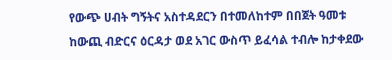የውጭ ሀብት ግኝትና አስተዳደርን በተመለከተም በበጀት ዓመቱ ከውጪ ብድርና ዕርዳታ ወደ አገር ውስጥ ይፈሳል ተብሎ ከታቀደው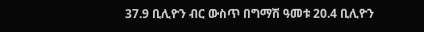37.9 ቢሊዮን ብር ውስጥ በግማሽ ዓመቱ 20.4 ቢሊዮን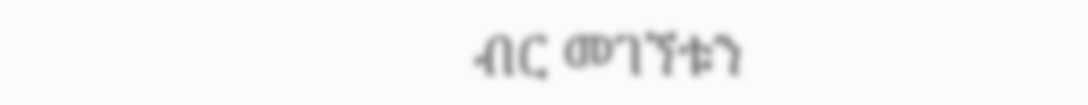ብር መገኘቱን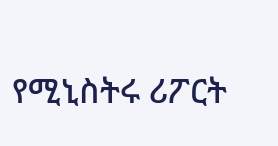የሚኒስትሩ ሪፖርት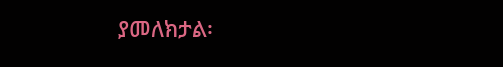ያመለክታል፡